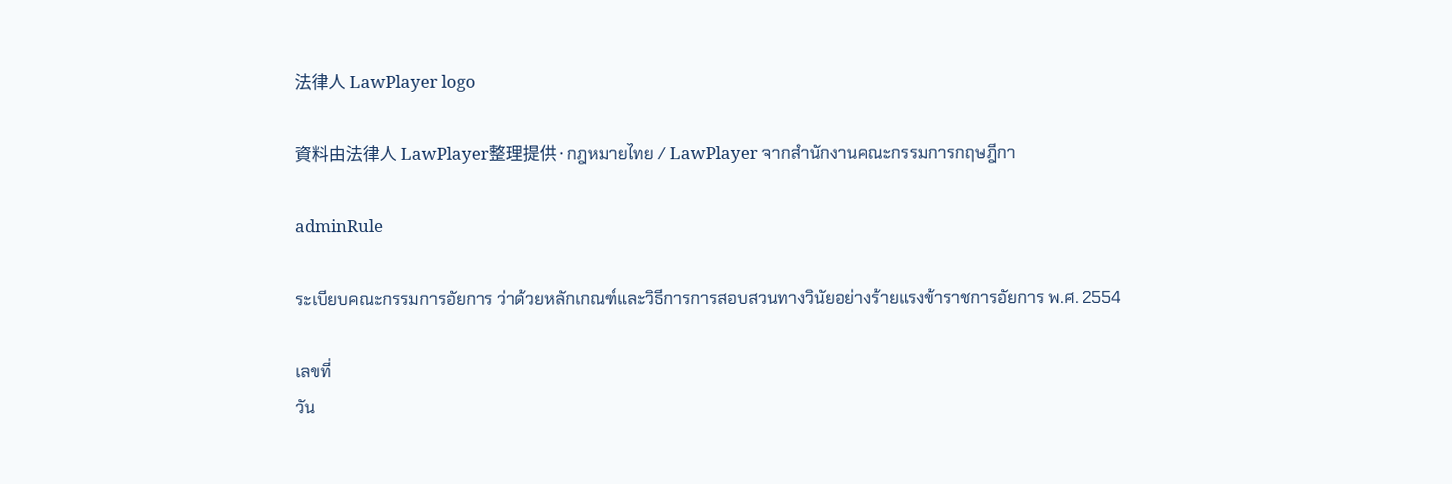法律人 LawPlayer logo

資料由法律人 LawPlayer整理提供·กฎหมายไทย / LawPlayer จากสำนักงานคณะกรรมการกฤษฎีกา

adminRule

ระเบียบคณะกรรมการอัยการ ว่าด้วยหลักเกณฑ์และวิธีการการสอบสวนทางวินัยอย่างร้ายแรงข้าราชการอัยการ พ.ศ. 2554

เลขที่
วัน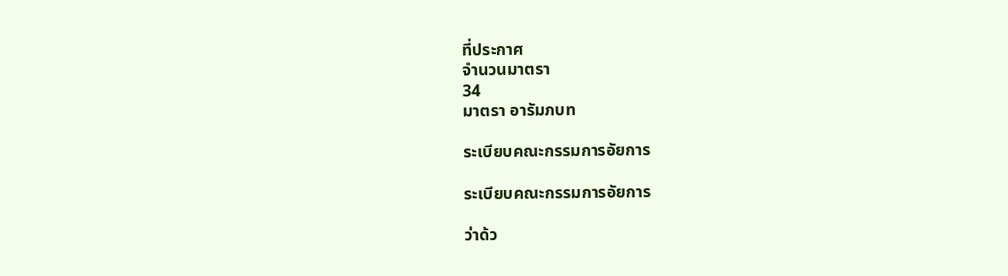ที่ประกาศ
จำนวนมาตรา
34
มาตรา อารัมภบท

ระเบียบคณะกรรมการอัยการ

ระเบียบคณะกรรมการอัยการ

ว่าด้ว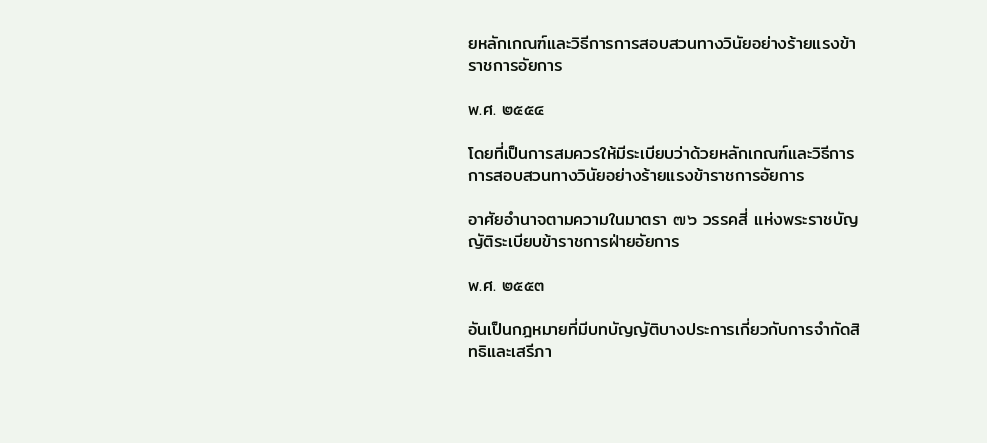ยหลักเกณฑ์และวิธีการการสอบสวนทางวินัยอย่างร้ายแรงข้าราชการอัยการ

พ.ศ. ๒๕๕๔

โดยที่เป็นการสมควรให้มีระเบียบว่าด้วยหลักเกณฑ์และวิธีการการสอบสวนทางวินัยอย่างร้ายแรงข้าราชการอัยการ

อาศัยอำนาจตามความในมาตรา ๗๖ วรรคสี่ แห่งพระราชบัญญัติระเบียบข้าราชการฝ่ายอัยการ

พ.ศ. ๒๕๕๓

อันเป็นกฎหมายที่มีบทบัญญัติบางประการเกี่ยวกับการจำกัดสิทธิและเสรีภา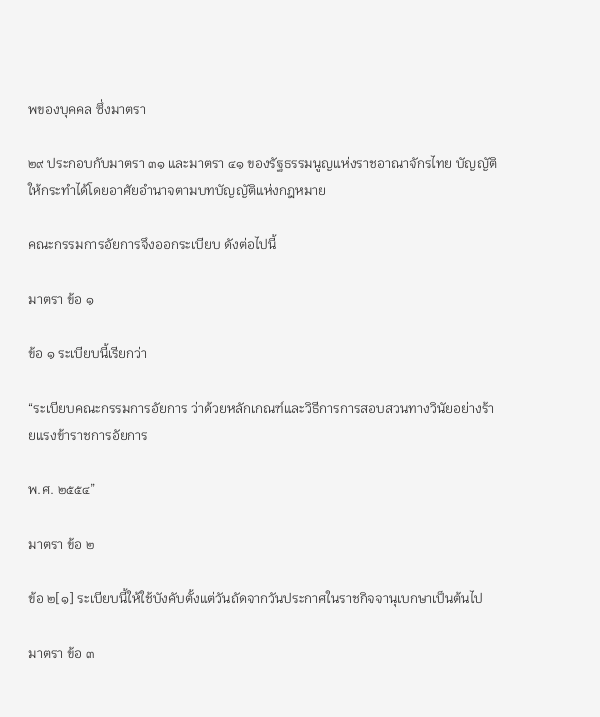พของบุคคล ซึ่งมาตรา

๒๙ ประกอบกับมาตรา ๓๑ และมาตรา ๔๑ ของรัฐธรรมนูญแห่งราชอาณาจักรไทย บัญญัติให้กระทำได้โดยอาศัยอำนาจตามบทบัญญัติแห่งกฎหมาย

คณะกรรมการอัยการจึงออกระเบียบ ดังต่อไปนี้

มาตรา ข้อ ๑

ข้อ ๑ ระเบียบนี้เรียกว่า

“ระเบียบคณะกรรมการอัยการ ว่าด้วยหลักเกณฑ์และวิธีการการสอบสวนทางวินัยอย่างร้ายแรงข้าราชการอัยการ

พ.ศ. ๒๕๕๔”

มาตรา ข้อ ๒

ข้อ ๒[๑] ระเบียบนี้ให้ใช้บังคับตั้งแต่วันถัดจากวันประกาศในราชกิจจานุเบกษาเป็นต้นไป

มาตรา ข้อ ๓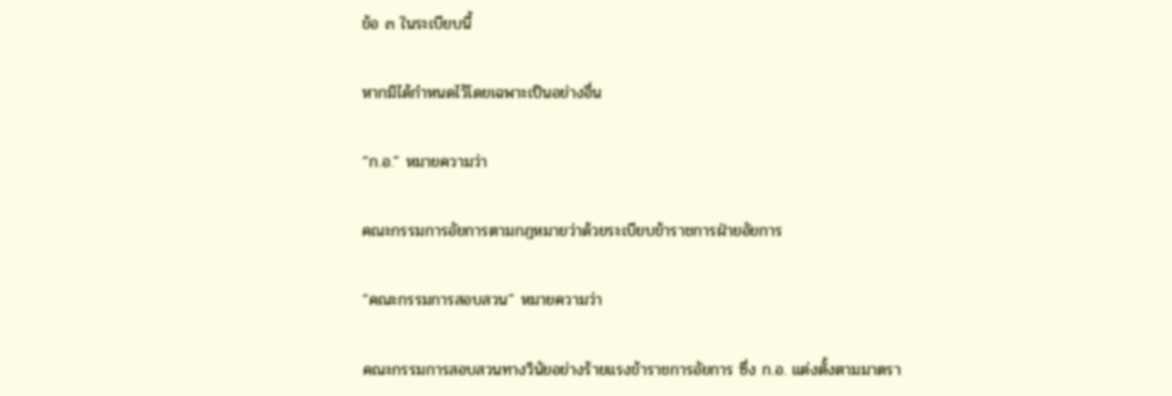ข้อ ๓ ในระเบียบนี้

หากมิได้กำหนดไว้โดยเฉพาะเป็นอย่างอื่น

“ก.อ.” หมายความว่า

คณะกรรมการอัยการตามกฎหมายว่าด้วยระเบียบข้าราชการฝ่ายอัยการ

“คณะกรรมการสอบสวน” หมายความว่า

คณะกรรมการสอบสวนทางวินัยอย่างร้ายแรงข้าราชการอัยการ ซึ่ง ก.อ. แต่งตั้งตามมาตรา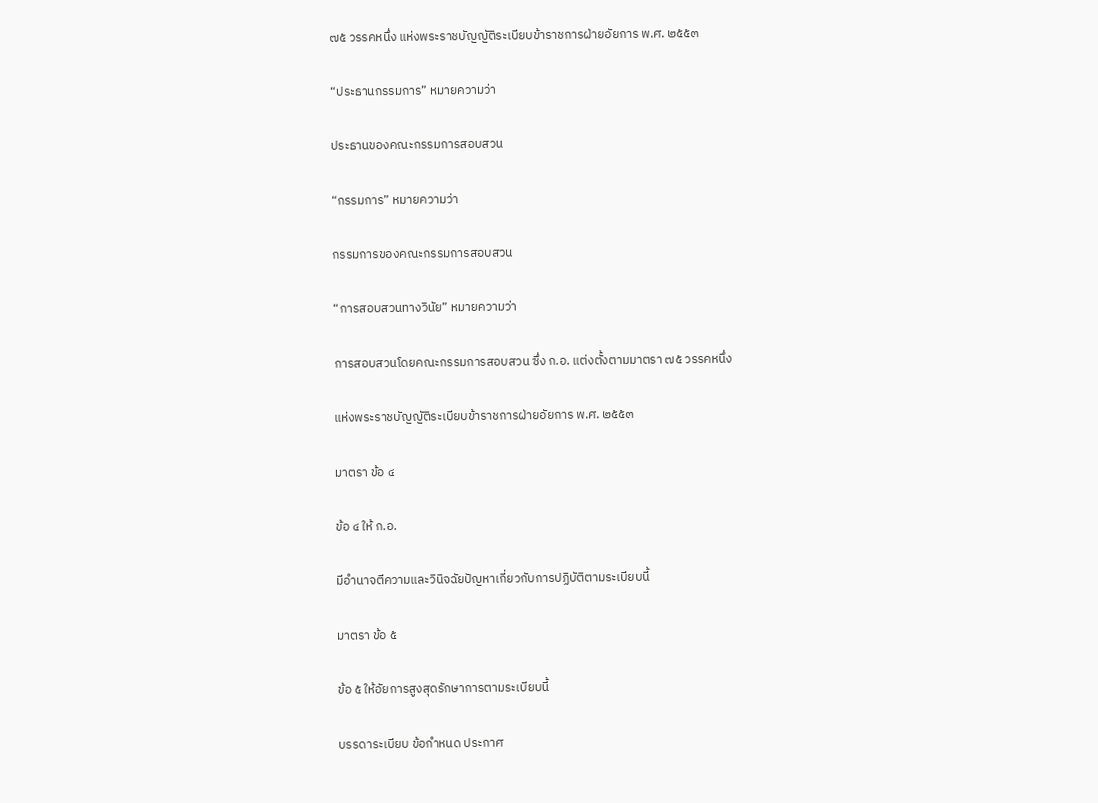๗๕ วรรคหนึ่ง แห่งพระราชบัญญัติระเบียบข้าราชการฝ่ายอัยการ พ.ศ. ๒๕๕๓

“ประธานกรรมการ” หมายความว่า

ประธานของคณะกรรมการสอบสวน

“กรรมการ” หมายความว่า

กรรมการของคณะกรรมการสอบสวน

“การสอบสวนทางวินัย” หมายความว่า

การสอบสวนโดยคณะกรรมการสอบสวน ซึ่ง ก.อ. แต่งตั้งตามมาตรา ๗๕ วรรคหนึ่ง

แห่งพระราชบัญญัติระเบียบข้าราชการฝ่ายอัยการ พ.ศ. ๒๕๕๓

มาตรา ข้อ ๔

ข้อ ๔ ให้ ก.อ.

มีอำนาจตีความและวินิจฉัยปัญหาเกี่ยวกับการปฏิบัติตามระเบียบนี้

มาตรา ข้อ ๕

ข้อ ๕ ให้อัยการสูงสุดรักษาการตามระเบียบนี้

บรรดาระเบียบ ข้อกำหนด ประกาศ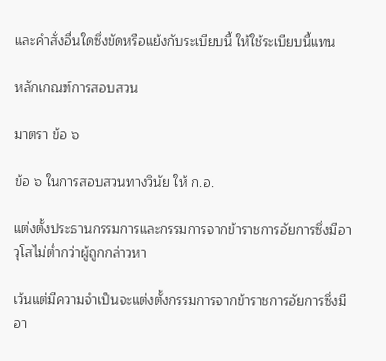และคำสั่งอื่นใดซึ่งขัดหรือแย้งกับระเบียบนี้ ให้ใช้ระเบียบนี้แทน

หลักเกณฑ์การสอบสวน

มาตรา ข้อ ๖

ข้อ ๖ ในการสอบสวนทางวินัย ให้ ก.อ.

แต่งตั้งประธานกรรมการและกรรมการจากข้าราชการอัยการซึ่งมีอาวุโสไม่ต่ำกว่าผู้ถูกกล่าวหา

เว้นแต่มีความจำเป็นจะแต่งตั้งกรรมการจากข้าราชการอัยการซึ่งมีอา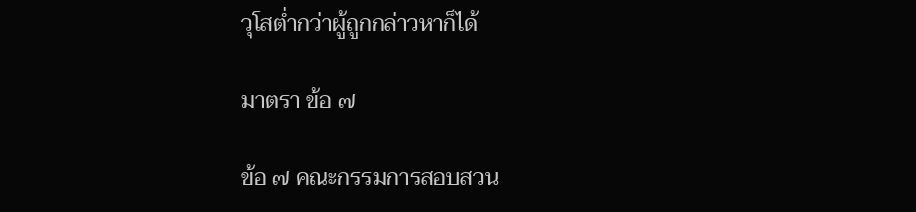วุโสต่ำกว่าผู้ถูกกล่าวหาก็ได้

มาตรา ข้อ ๗

ข้อ ๗ คณะกรรมการสอบสวน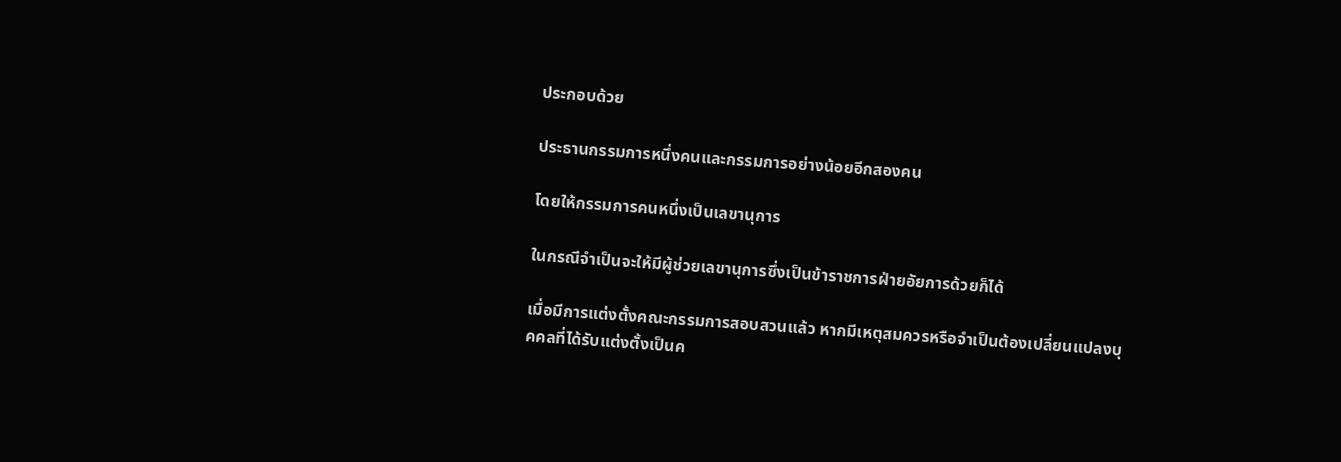ประกอบด้วย

ประธานกรรมการหนึ่งคนและกรรมการอย่างน้อยอีกสองคน

โดยให้กรรมการคนหนึ่งเป็นเลขานุการ

ในกรณีจำเป็นจะให้มีผู้ช่วยเลขานุการซึ่งเป็นข้าราชการฝ่ายอัยการด้วยก็ได้

เมื่อมีการแต่งตั้งคณะกรรมการสอบสวนแล้ว หากมีเหตุสมควรหรือจำเป็นต้องเปลี่ยนแปลงบุคคลที่ได้รับแต่งตั้งเป็นค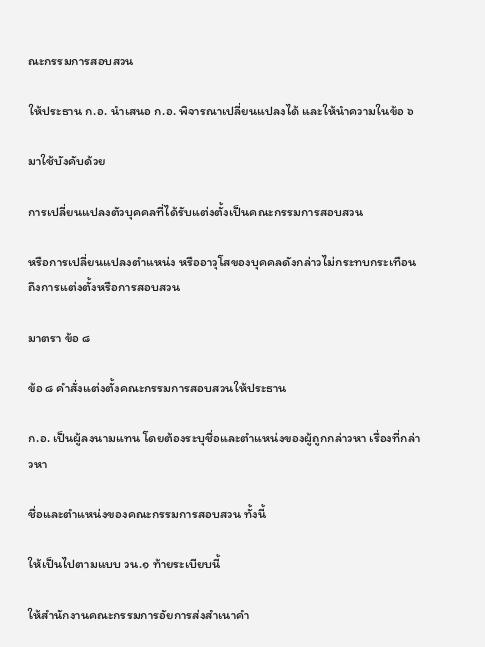ณะกรรมการสอบสวน

ให้ประธาน ก.อ. นำเสนอ ก.อ. พิจารณาเปลี่ยนแปลงได้ และให้นำความในข้อ ๖

มาใช้บังคับด้วย

การเปลี่ยนแปลงตัวบุคคลที่ได้รับแต่งตั้งเป็นคณะกรรมการสอบสวน

หรือการเปลี่ยนแปลงตำแหน่ง หรืออาวุโสของบุคคลดังกล่าวไม่กระทบกระเทือนถึงการแต่งตั้งหรือการสอบสวน

มาตรา ข้อ ๘

ข้อ ๘ คำสั่งแต่งตั้งคณะกรรมการสอบสวนให้ประธาน

ก.อ. เป็นผู้ลงนามแทน โดยต้องระบุชื่อและตำแหน่งของผู้ถูกกล่าวหา เรื่องที่กล่าวหา

ชื่อและตำแหน่งของคณะกรรมการสอบสวน ทั้งนี้

ให้เป็นไปตามแบบ วน.๑ ท้ายระเบียบนี้

ให้สำนักงานคณะกรรมการอัยการส่งสำเนาคำ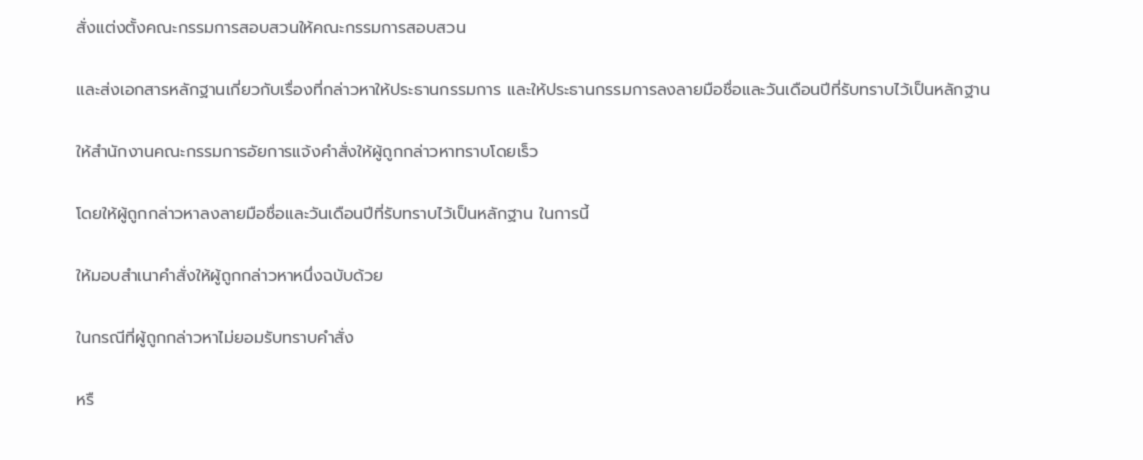สั่งแต่งตั้งคณะกรรมการสอบสวนให้คณะกรรมการสอบสวน

และส่งเอกสารหลักฐานเกี่ยวกับเรื่องที่กล่าวหาให้ประธานกรรมการ และให้ประธานกรรมการลงลายมือชื่อและวันเดือนปีที่รับทราบไว้เป็นหลักฐาน

ให้สำนักงานคณะกรรมการอัยการแจ้งคำสั่งให้ผู้ถูกกล่าวหาทราบโดยเร็ว

โดยให้ผู้ถูกกล่าวหาลงลายมือชื่อและวันเดือนปีที่รับทราบไว้เป็นหลักฐาน ในการนี้

ให้มอบสำเนาคำสั่งให้ผู้ถูกกล่าวหาหนึ่งฉบับด้วย

ในกรณีที่ผู้ถูกกล่าวหาไม่ยอมรับทราบคำสั่ง

หรื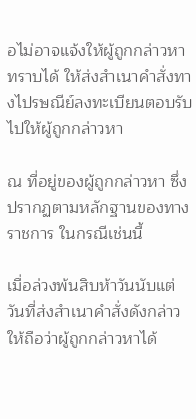อไม่อาจแจ้งให้ผู้ถูกกล่าวหาทราบได้ ให้ส่งสำเนาคำสั่งทางไปรษณีย์ลงทะเบียนตอบรับไปให้ผู้ถูกกล่าวหา

ณ ที่อยู่ของผู้ถูกกล่าวหา ซึ่งปรากฏตามหลักฐานของทางราชการ ในกรณีเช่นนี้

เมื่อล่วงพ้นสิบห้าวันนับแต่วันที่ส่งสำเนาคำสั่งดังกล่าว ให้ถือว่าผู้ถูกกล่าวหาได้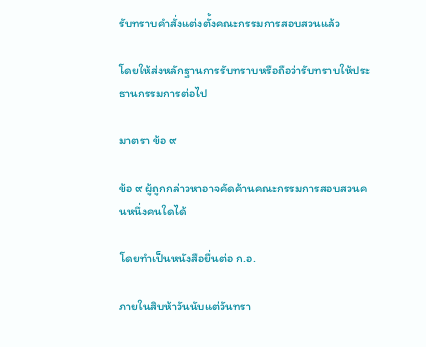รับทราบคำสั่งแต่งตั้งคณะกรรมการสอบสวนแล้ว

โดยให้ส่งหลักฐานการรับทราบหรือถือว่ารับทราบให้ประธานกรรมการต่อไป

มาตรา ข้อ ๙

ข้อ ๙ ผู้ถูกกล่าวหาอาจคัดค้านคณะกรรมการสอบสวนคนหนึ่งคนใดได้

โดยทำเป็นหนังสือยื่นต่อ ก.อ.

ภายในสิบห้าวันนับแต่วันทรา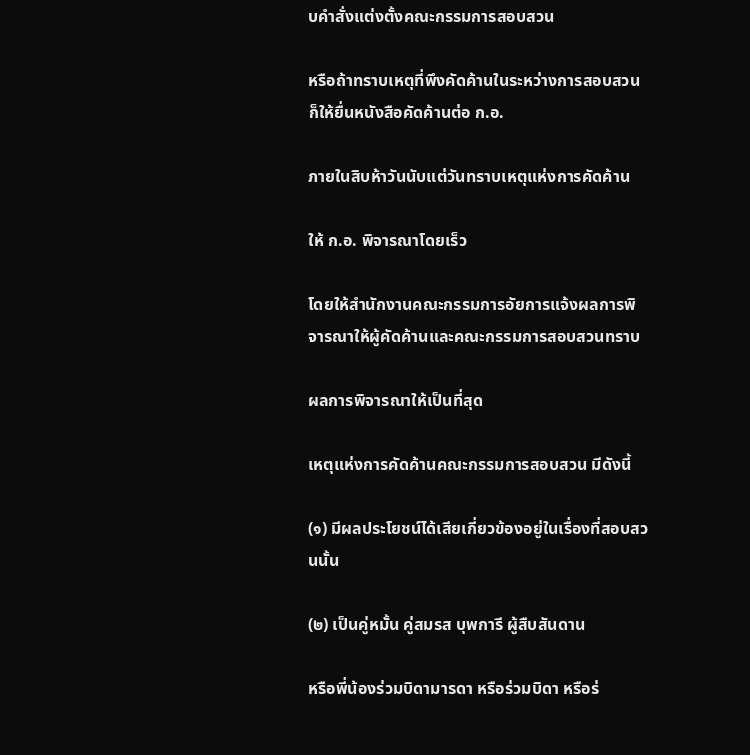บคำสั่งแต่งตั้งคณะกรรมการสอบสวน

หรือถ้าทราบเหตุที่พึงคัดค้านในระหว่างการสอบสวน ก็ให้ยื่นหนังสือคัดค้านต่อ ก.อ.

ภายในสิบห้าวันนับแต่วันทราบเหตุแห่งการคัดค้าน

ให้ ก.อ. พิจารณาโดยเร็ว

โดยให้สำนักงานคณะกรรมการอัยการแจ้งผลการพิจารณาให้ผู้คัดค้านและคณะกรรมการสอบสวนทราบ

ผลการพิจารณาให้เป็นที่สุด

เหตุแห่งการคัดค้านคณะกรรมการสอบสวน มีดังนี้

(๑) มีผลประโยชน์ได้เสียเกี่ยวข้องอยู่ในเรื่องที่สอบสวนนั้น

(๒) เป็นคู่หมั้น คู่สมรส บุพการี ผู้สืบสันดาน

หรือพี่น้องร่วมบิดามารดา หรือร่วมบิดา หรือร่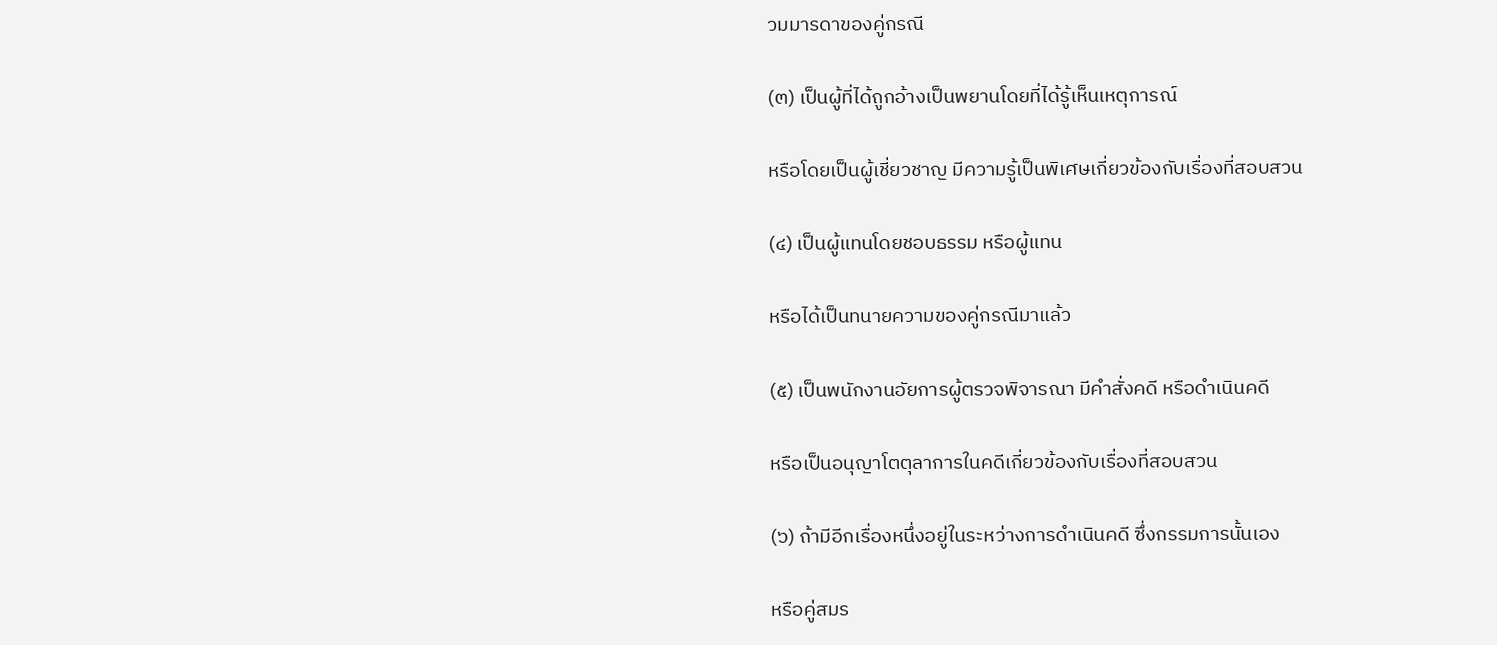วมมารดาของคู่กรณี

(๓) เป็นผู้ที่ได้ถูกอ้างเป็นพยานโดยที่ได้รู้เห็นเหตุการณ์

หรือโดยเป็นผู้เชี่ยวชาญ มีความรู้เป็นพิเศษเกี่ยวข้องกับเรื่องที่สอบสวน

(๔) เป็นผู้แทนโดยชอบธรรม หรือผู้แทน

หรือได้เป็นทนายความของคู่กรณีมาแล้ว

(๕) เป็นพนักงานอัยการผู้ตรวจพิจารณา มีคำสั่งคดี หรือดำเนินคดี

หรือเป็นอนุญาโตตุลาการในคดีเกี่ยวข้องกับเรื่องที่สอบสวน

(๖) ถ้ามีอีกเรื่องหนึ่งอยู่ในระหว่างการดำเนินคดี ซึ่งกรรมการนั้นเอง

หรือคู่สมร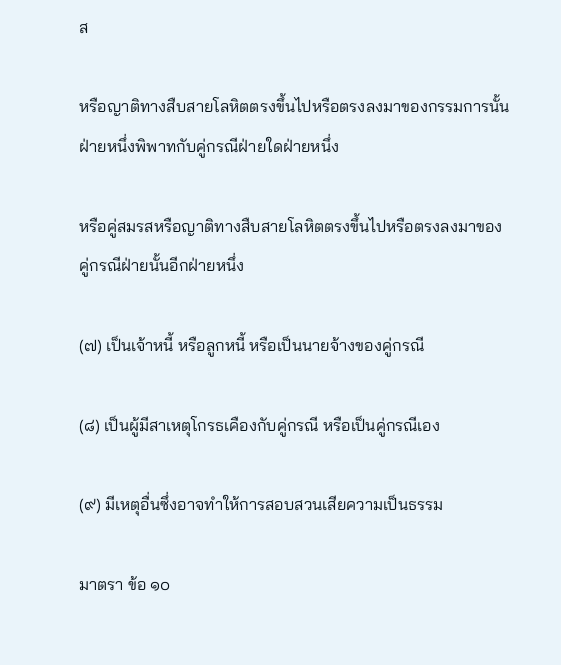ส

หรือญาติทางสืบสายโลหิตตรงขึ้นไปหรือตรงลงมาของกรรมการนั้นฝ่ายหนึ่งพิพาทกับคู่กรณีฝ่ายใดฝ่ายหนึ่ง

หรือคู่สมรสหรือญาติทางสืบสายโลหิตตรงขึ้นไปหรือตรงลงมาของคู่กรณีฝ่ายนั้นอีกฝ่ายหนึ่ง

(๗) เป็นเจ้าหนี้ หรือลูกหนี้ หรือเป็นนายจ้างของคู่กรณี

(๘) เป็นผู้มีสาเหตุโกรธเคืองกับคู่กรณี หรือเป็นคู่กรณีเอง

(๙) มีเหตุอื่นซึ่งอาจทำให้การสอบสวนเสียความเป็นธรรม

มาตรา ข้อ ๑๐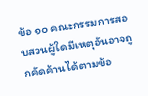ข้อ ๑๐ คณะกรรมการสอบสวนผู้ใดมีเหตุอันอาจถูกคัดค้านได้ตามข้อ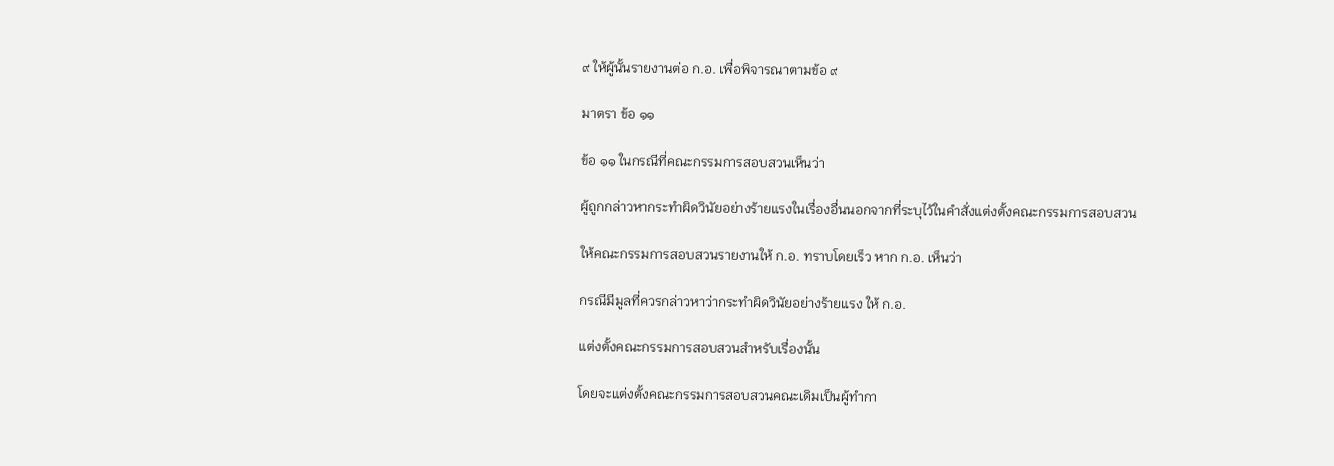๙ ให้ผู้นั้นรายงานต่อ ก.อ. เพื่อพิจารณาตามข้อ ๙

มาตรา ข้อ ๑๑

ข้อ ๑๑ ในกรณีที่คณะกรรมการสอบสวนเห็นว่า

ผู้ถูกกล่าวหากระทำผิดวินัยอย่างร้ายแรงในเรื่องอื่นนอกจากที่ระบุไว้ในคำสั่งแต่งตั้งคณะกรรมการสอบสวน

ให้คณะกรรมการสอบสวนรายงานให้ ก.อ. ทราบโดยเร็ว หาก ก.อ. เห็นว่า

กรณีมีมูลที่ควรกล่าวหาว่ากระทำผิดวินัยอย่างร้ายแรง ให้ ก.อ.

แต่งตั้งคณะกรรมการสอบสวนสำหรับเรื่องนั้น

โดยจะแต่งตั้งคณะกรรมการสอบสวนคณะเดิมเป็นผู้ทำกา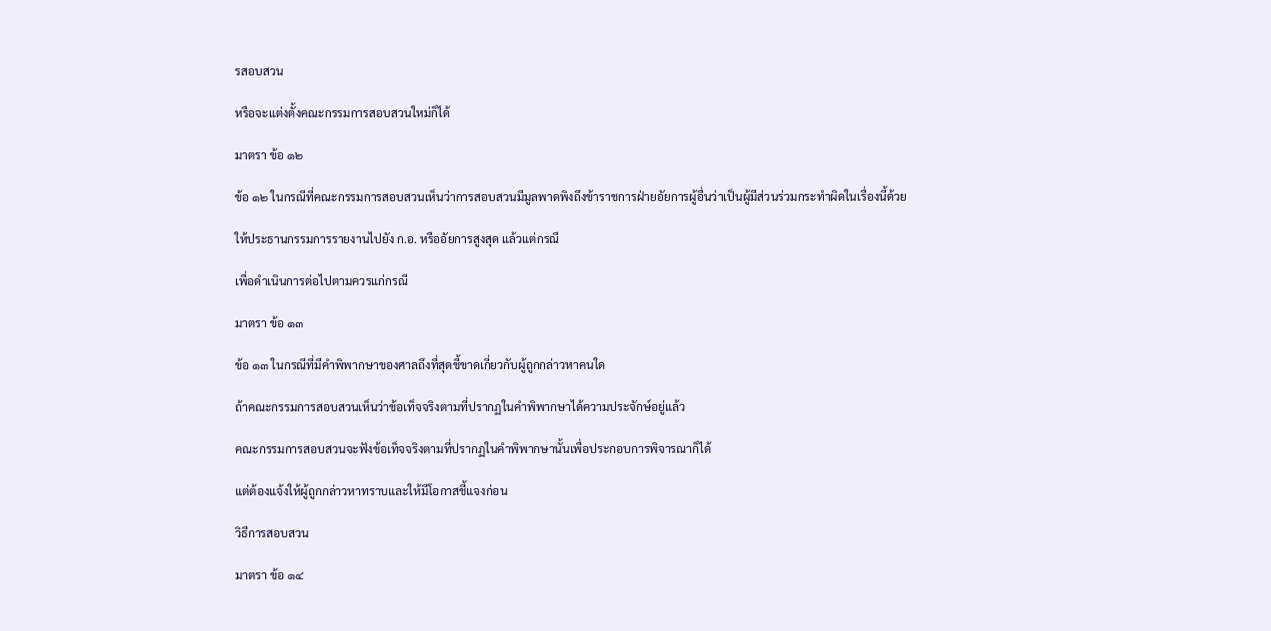รสอบสวน

หรือจะแต่งตั้งคณะกรรมการสอบสวนใหม่ก็ได้

มาตรา ข้อ ๑๒

ข้อ ๑๒ ในกรณีที่คณะกรรมการสอบสวนเห็นว่าการสอบสวนมีมูลพาดพิงถึงข้าราชการฝ่ายอัยการผู้อื่นว่าเป็นผู้มีส่วนร่วมกระทำผิดในเรื่องนี้ด้วย

ให้ประธานกรรมการรายงานไปยัง ก.อ. หรืออัยการสูงสุด แล้วแต่กรณี

เพื่อดำเนินการต่อไปตามควรแก่กรณี

มาตรา ข้อ ๑๓

ข้อ ๑๓ ในกรณีที่มีคำพิพากษาของศาลถึงที่สุดชี้ขาดเกี่ยวกับผู้ถูกกล่าวหาคนใด

ถ้าคณะกรรมการสอบสวนเห็นว่าข้อเท็จจริงตามที่ปรากฏในคำพิพากษาได้ความประจักษ์อยู่แล้ว

คณะกรรมการสอบสวนจะฟังข้อเท็จจริงตามที่ปรากฏในคำพิพากษานั้นเพื่อประกอบการพิจารณาก็ได้

แต่ต้องแจ้งให้ผู้ถูกกล่าวหาทราบและให้มีโอกาสชี้แจงก่อน

วิธีการสอบสวน

มาตรา ข้อ ๑๔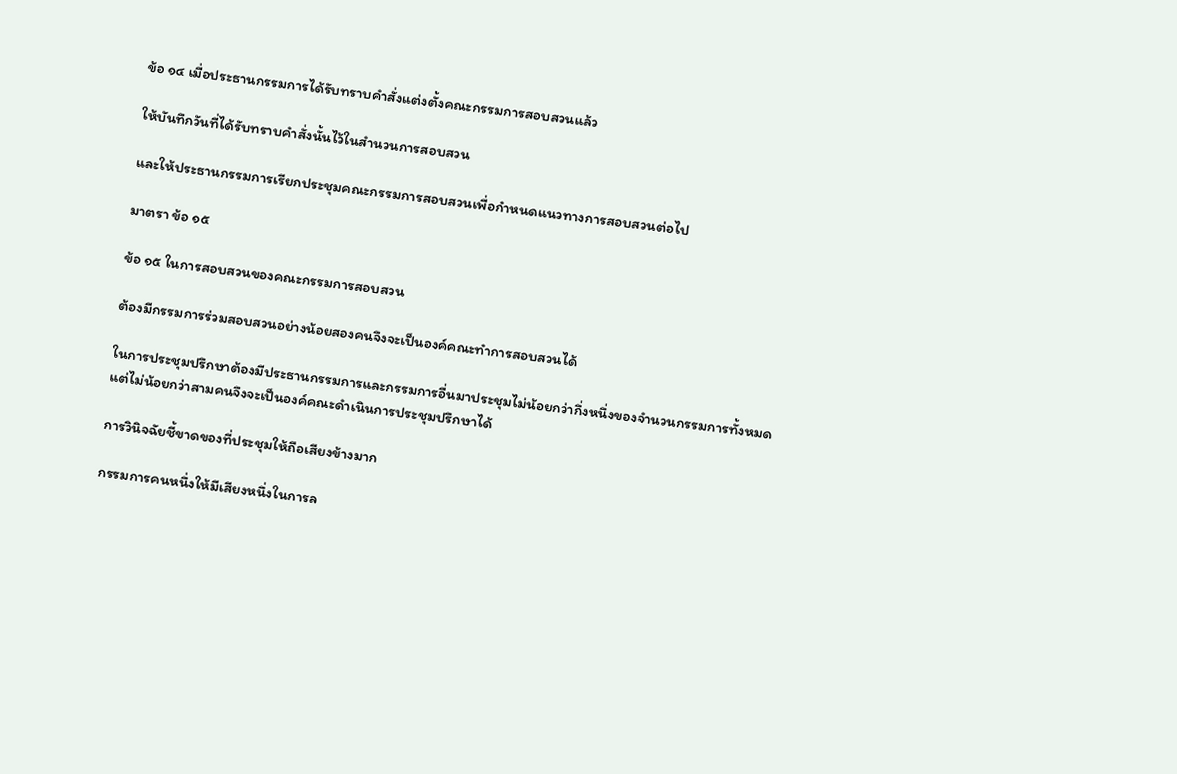ข้อ ๑๔ เมื่อประธานกรรมการได้รับทราบคำสั่งแต่งตั้งคณะกรรมการสอบสวนแล้ว

ให้บันทึกวันที่ได้รับทราบคำสั่งนั้นไว้ในสำนวนการสอบสวน

และให้ประธานกรรมการเรียกประชุมคณะกรรมการสอบสวนเพื่อกำหนดแนวทางการสอบสวนต่อไป

มาตรา ข้อ ๑๕

ข้อ ๑๕ ในการสอบสวนของคณะกรรมการสอบสวน

ต้องมีกรรมการร่วมสอบสวนอย่างน้อยสองคนจึงจะเป็นองค์คณะทำการสอบสวนได้

ในการประชุมปรึกษาต้องมีประธานกรรมการและกรรมการอื่นมาประชุมไม่น้อยกว่ากึ่งหนึ่งของจำนวนกรรมการทั้งหมดแต่ไม่น้อยกว่าสามคนจึงจะเป็นองค์คณะดำเนินการประชุมปรึกษาได้

การวินิจฉัยชี้ขาดของที่ประชุมให้ถือเสียงข้างมาก

กรรมการคนหนึ่งให้มีเสียงหนึ่งในการล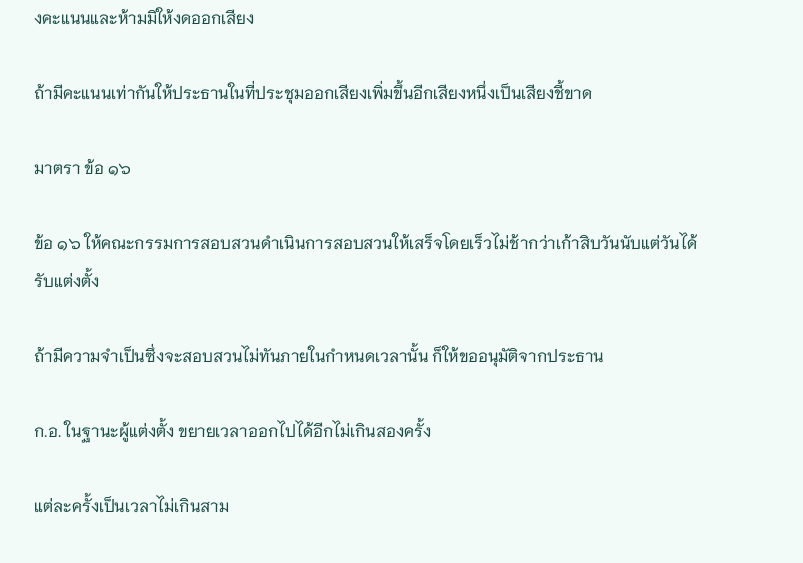งคะแนนและห้ามมิให้งดออกเสียง

ถ้ามีคะแนนเท่ากันให้ประธานในที่ประชุมออกเสียงเพิ่มขึ้นอีกเสียงหนึ่งเป็นเสียงชี้ขาด

มาตรา ข้อ ๑๖

ข้อ ๑๖ ให้คณะกรรมการสอบสวนดำเนินการสอบสวนให้เสร็จโดยเร็วไม่ช้ากว่าเก้าสิบวันนับแต่วันได้รับแต่งตั้ง

ถ้ามีความจำเป็นซึ่งจะสอบสวนไม่ทันภายในกำหนดเวลานั้น ก็ให้ขออนุมัติจากประธาน

ก.อ. ในฐานะผู้แต่งตั้ง ขยายเวลาออกไปได้อีกไม่เกินสองครั้ง

แต่ละครั้งเป็นเวลาไม่เกินสาม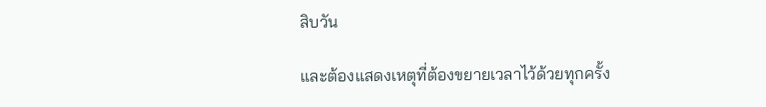สิบวัน

และต้องแสดงเหตุที่ต้องขยายเวลาไว้ด้วยทุกครั้ง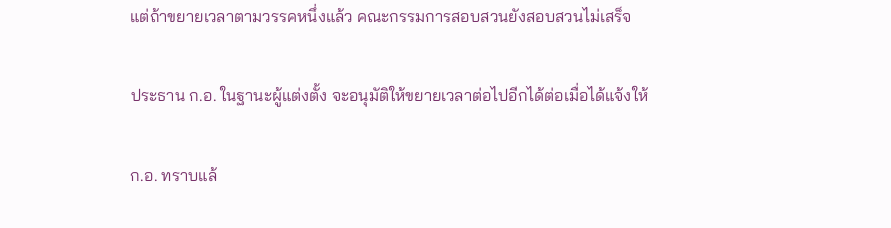แต่ถ้าขยายเวลาตามวรรคหนึ่งแล้ว คณะกรรมการสอบสวนยังสอบสวนไม่เสร็จ

ประธาน ก.อ. ในฐานะผู้แต่งตั้ง จะอนุมัติให้ขยายเวลาต่อไปอีกได้ต่อเมื่อได้แจ้งให้

ก.อ. ทราบแล้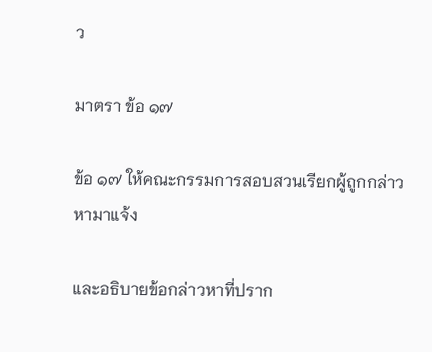ว

มาตรา ข้อ ๑๗

ข้อ ๑๗ ให้คณะกรรมการสอบสวนเรียกผู้ถูกกล่าวหามาแจ้ง

และอธิบายข้อกล่าวหาที่ปราก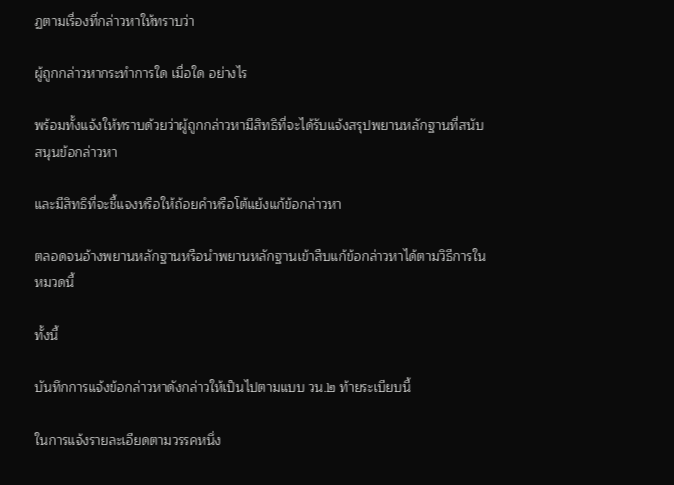ฏตามเรื่องที่กล่าวหาให้ทราบว่า

ผู้ถูกกล่าวหากระทำการใด เมื่อใด อย่างไร

พร้อมทั้งแจ้งให้ทราบด้วยว่าผู้ถูกกล่าวหามีสิทธิที่จะได้รับแจ้งสรุปพยานหลักฐานที่สนับสนุนข้อกล่าวหา

และมีสิทธิที่จะชี้แจงหรือให้ถ้อยคำหรือโต้แย้งแก้ข้อกล่าวหา

ตลอดจนอ้างพยานหลักฐานหรือนำพยานหลักฐานเข้าสืบแก้ข้อกล่าวหาได้ตามวิธีการในหมวดนี้

ทั้งนี้

บันทึกการแจ้งข้อกล่าวหาดังกล่าวให้เป็นไปตามแบบ วน.๒ ท้ายระเบียบนี้

ในการแจ้งรายละเอียดตามวรรคหนึ่ง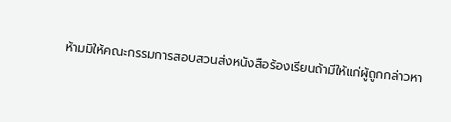ห้ามมิให้คณะกรรมการสอบสวนส่งหนังสือร้องเรียนถ้ามีให้แก่ผู้ถูกกล่าวหา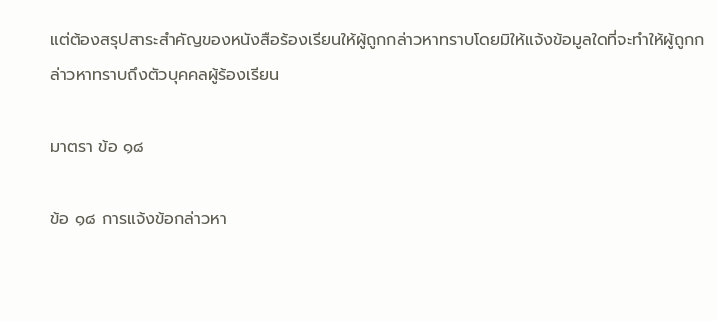แต่ต้องสรุปสาระสำคัญของหนังสือร้องเรียนให้ผู้ถูกกล่าวหาทราบโดยมิให้แจ้งข้อมูลใดที่จะทำให้ผู้ถูกกล่าวหาทราบถึงตัวบุคคลผู้ร้องเรียน

มาตรา ข้อ ๑๘

ข้อ ๑๘ การแจ้งข้อกล่าวหา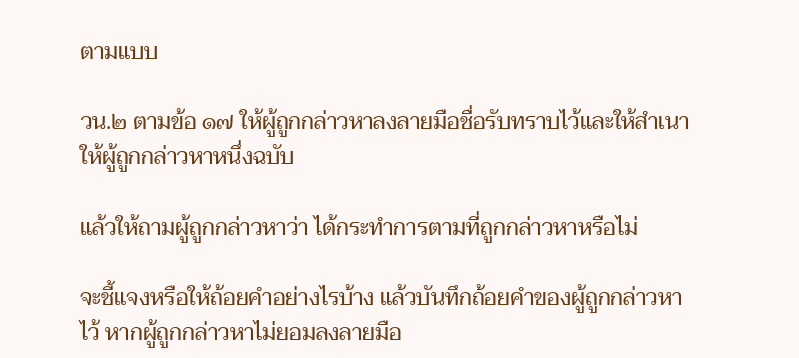ตามแบบ

วน.๒ ตามข้อ ๑๗ ให้ผู้ถูกกล่าวหาลงลายมือชื่อรับทราบไว้และให้สำเนาให้ผู้ถูกกล่าวหาหนึ่งฉบับ

แล้วให้ถามผู้ถูกกล่าวหาว่า ได้กระทำการตามที่ถูกกล่าวหาหรือไม่

จะชี้แจงหรือให้ถ้อยคำอย่างไรบ้าง แล้วบันทึกถ้อยคำของผู้ถูกกล่าวหาไว้ หากผู้ถูกกล่าวหาไม่ยอมลงลายมือ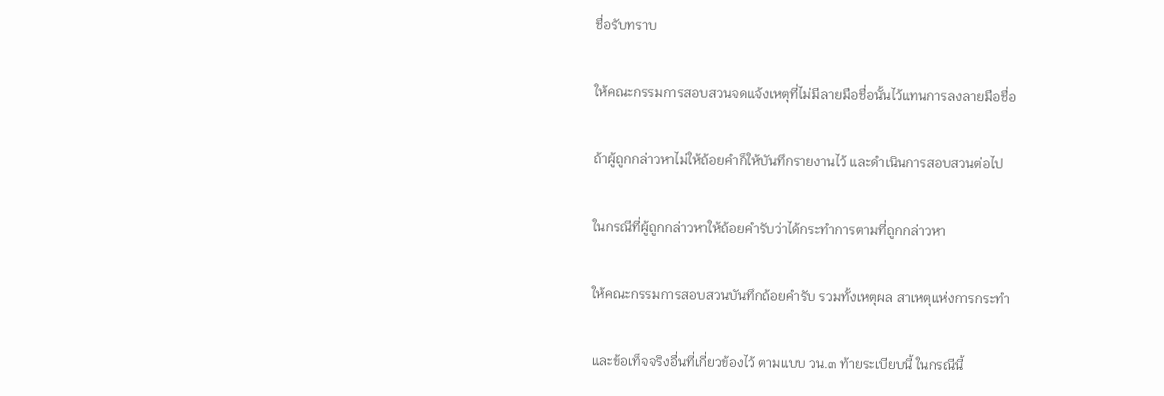ชื่อรับทราบ

ให้คณะกรรมการสอบสวนจดแจ้งเหตุที่ไม่มีลายมือชื่อนั้นไว้แทนการลงลายมือชื่อ

ถ้าผู้ถูกกล่าวหาไม่ให้ถ้อยคำก็ให้บันทึกรายงานไว้ และดำเนินการสอบสวนต่อไป

ในกรณีที่ผู้ถูกกล่าวหาให้ถ้อยคำรับว่าได้กระทำการตามที่ถูกกล่าวหา

ให้คณะกรรมการสอบสวนบันทึกถ้อยคำรับ รวมทั้งเหตุผล สาเหตุแห่งการกระทำ

และข้อเท็จจริงอื่นที่เกี่ยวข้องไว้ ตามแบบ วน.๓ ท้ายระเบียบนี้ ในกรณีนี้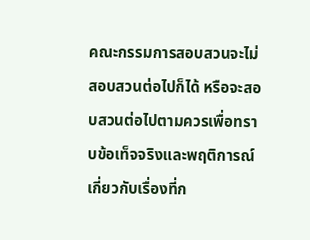คณะกรรมการสอบสวนจะไม่สอบสวนต่อไปก็ได้ หรือจะสอบสวนต่อไปตามควรเพื่อทราบข้อเท็จจริงและพฤติการณ์เกี่ยวกับเรื่องที่ก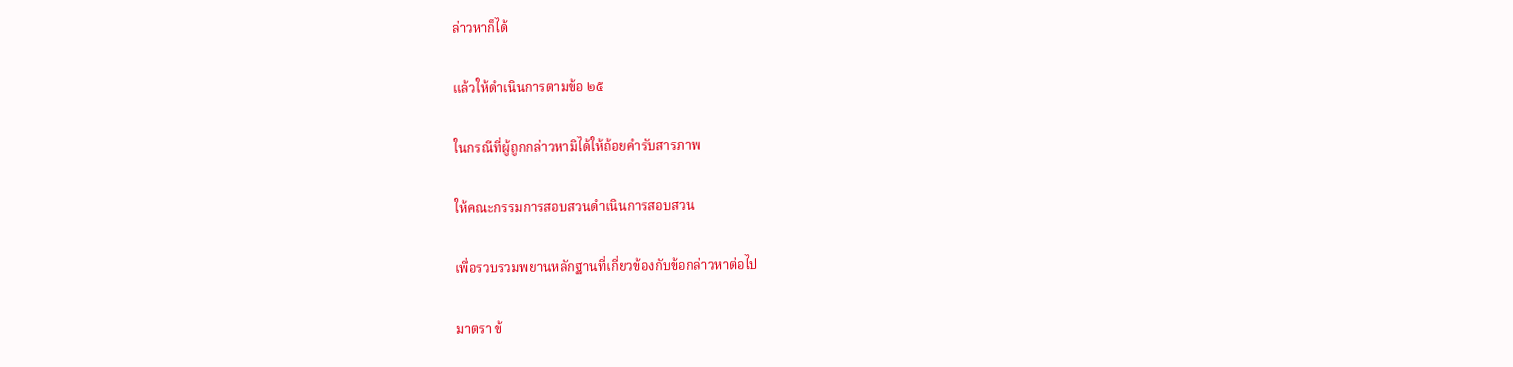ล่าวหาก็ได้

แล้วให้ดำเนินการตามข้อ ๒๕

ในกรณีที่ผู้ถูกกล่าวหามิได้ให้ถ้อยคำรับสารภาพ

ให้คณะกรรมการสอบสวนดำเนินการสอบสวน

เพื่อรวบรวมพยานหลักฐานที่เกี่ยวข้องกับข้อกล่าวหาต่อไป

มาตรา ข้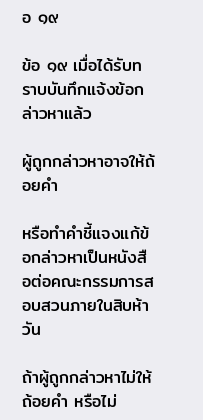อ ๑๙

ข้อ ๑๙ เมื่อได้รับทราบบันทึกแจ้งข้อกล่าวหาแล้ว

ผู้ถูกกล่าวหาอาจให้ถ้อยคำ

หรือทำคำชี้แจงแก้ข้อกล่าวหาเป็นหนังสือต่อคณะกรรมการสอบสวนภายในสิบห้าวัน

ถ้าผู้ถูกกล่าวหาไม่ให้ถ้อยคำ หรือไม่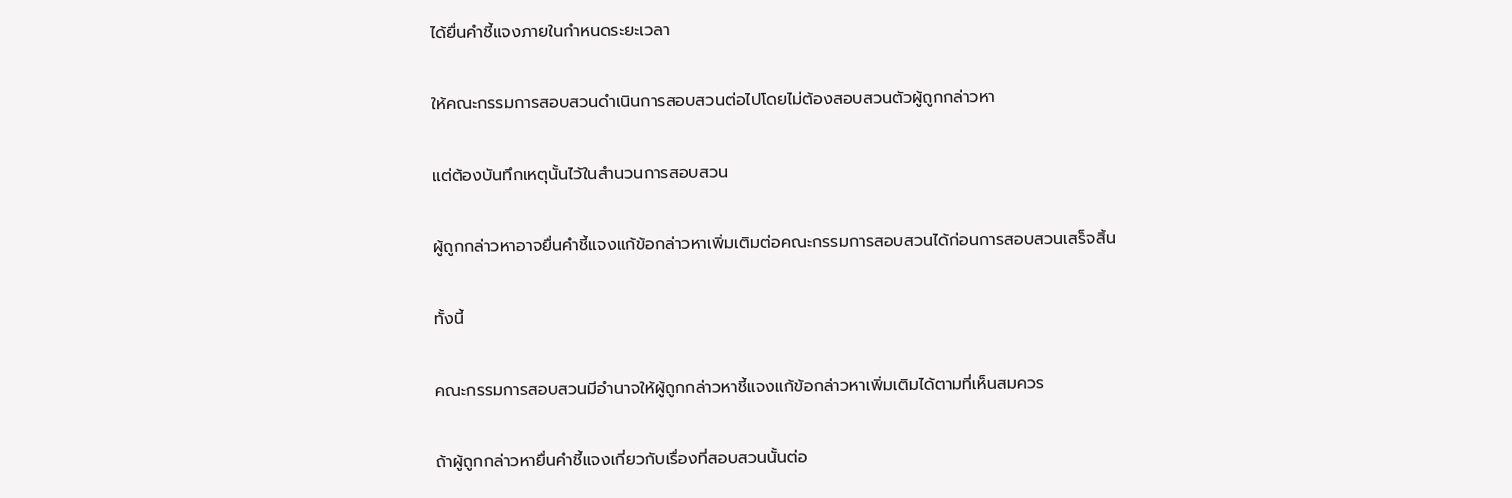ได้ยื่นคำชี้แจงภายในกำหนดระยะเวลา

ให้คณะกรรมการสอบสวนดำเนินการสอบสวนต่อไปโดยไม่ต้องสอบสวนตัวผู้ถูกกล่าวหา

แต่ต้องบันทึกเหตุนั้นไว้ในสำนวนการสอบสวน

ผู้ถูกกล่าวหาอาจยื่นคำชี้แจงแก้ข้อกล่าวหาเพิ่มเติมต่อคณะกรรมการสอบสวนได้ก่อนการสอบสวนเสร็จสิ้น

ทั้งนี้

คณะกรรมการสอบสวนมีอำนาจให้ผู้ถูกกล่าวหาชี้แจงแก้ข้อกล่าวหาเพิ่มเติมได้ตามที่เห็นสมควร

ถ้าผู้ถูกกล่าวหายื่นคำชี้แจงเกี่ยวกับเรื่องที่สอบสวนนั้นต่อ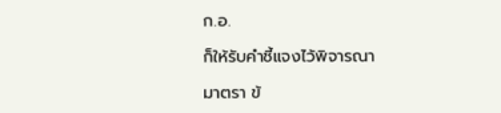ก.อ.

ก็ให้รับคำชี้แจงไว้พิจารณา

มาตรา ข้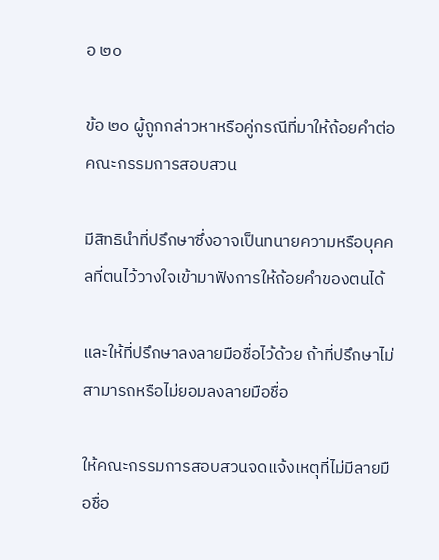อ ๒๐

ข้อ ๒๐ ผู้ถูกกล่าวหาหรือคู่กรณีที่มาให้ถ้อยคำต่อคณะกรรมการสอบสวน

มีสิทธินำที่ปรึกษาซึ่งอาจเป็นทนายความหรือบุคคลที่ตนไว้วางใจเข้ามาฟังการให้ถ้อยคำของตนได้

และให้ที่ปรึกษาลงลายมือชื่อไว้ด้วย ถ้าที่ปรึกษาไม่สามารถหรือไม่ยอมลงลายมือชื่อ

ให้คณะกรรมการสอบสวนจดแจ้งเหตุที่ไม่มีลายมือชื่อ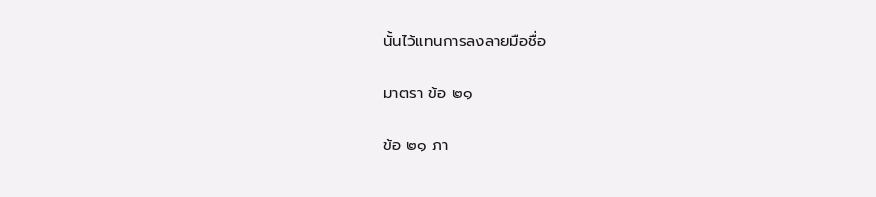นั้นไว้แทนการลงลายมือชื่อ

มาตรา ข้อ ๒๑

ข้อ ๒๑ ภา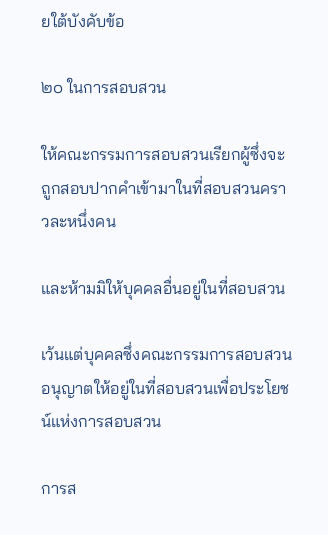ยใต้บังคับข้อ

๒๐ ในการสอบสวน

ให้คณะกรรมการสอบสวนเรียกผู้ซึ่งจะถูกสอบปากคำเข้ามาในที่สอบสวนคราวละหนึ่งคน

และห้ามมิให้บุคคลอื่นอยู่ในที่สอบสวน

เว้นแต่บุคคลซึ่งคณะกรรมการสอบสวนอนุญาตให้อยู่ในที่สอบสวนเพื่อประโยชน์แห่งการสอบสวน

การส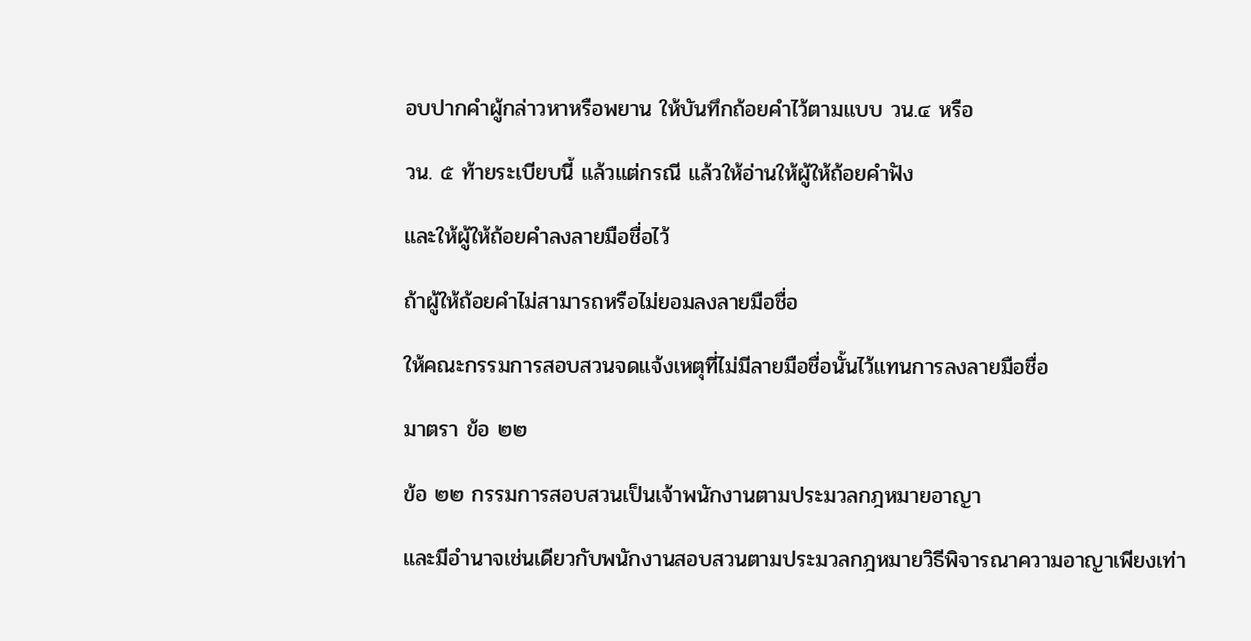อบปากคำผู้กล่าวหาหรือพยาน ให้บันทึกถ้อยคำไว้ตามแบบ วน.๔ หรือ

วน. ๕ ท้ายระเบียบนี้ แล้วแต่กรณี แล้วให้อ่านให้ผู้ให้ถ้อยคำฟัง

และให้ผู้ให้ถ้อยคำลงลายมือชื่อไว้

ถ้าผู้ให้ถ้อยคำไม่สามารถหรือไม่ยอมลงลายมือชื่อ

ให้คณะกรรมการสอบสวนจดแจ้งเหตุที่ไม่มีลายมือชื่อนั้นไว้แทนการลงลายมือชื่อ

มาตรา ข้อ ๒๒

ข้อ ๒๒ กรรมการสอบสวนเป็นเจ้าพนักงานตามประมวลกฎหมายอาญา

และมีอำนาจเช่นเดียวกับพนักงานสอบสวนตามประมวลกฎหมายวิธีพิจารณาความอาญาเพียงเท่า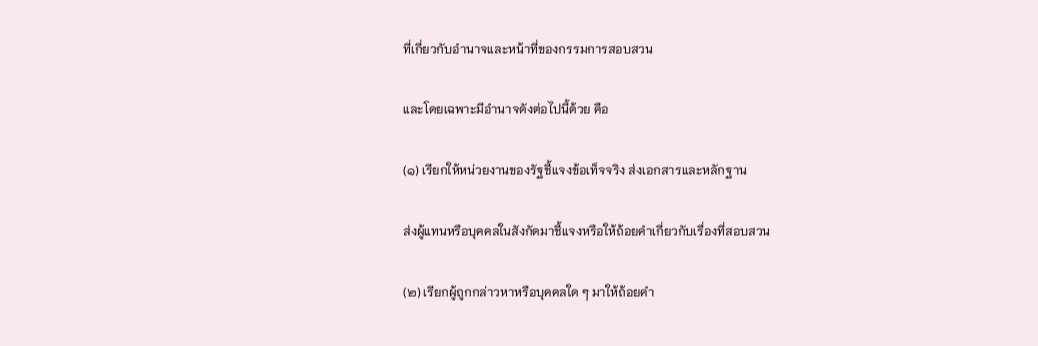ที่เกี่ยวกับอำนาจและหน้าที่ของกรรมการสอบสวน

และโดยเฉพาะมีอำนาจดังต่อไปนี้ด้วย คือ

(๑) เรียกให้หน่วยงานของรัฐชี้แจงข้อเท็จจริง ส่งเอกสารและหลักฐาน

ส่งผู้แทนหรือบุคคลในสังกัดมาชี้แจงหรือให้ถ้อยคำเกี่ยวกับเรื่องที่สอบสวน

(๒) เรียกผู้ถูกกล่าวหาหรือบุคคลใด ๆ มาให้ถ้อยคำ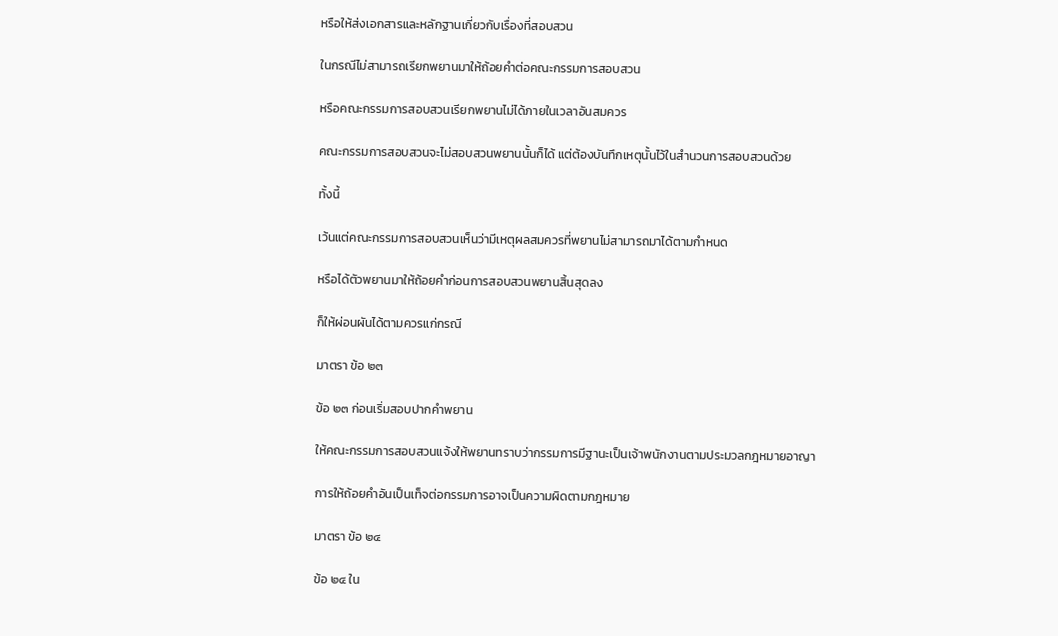หรือให้ส่งเอกสารและหลักฐานเกี่ยวกับเรื่องที่สอบสวน

ในกรณีไม่สามารถเรียกพยานมาให้ถ้อยคำต่อคณะกรรมการสอบสวน

หรือคณะกรรมการสอบสวนเรียกพยานไม่ได้ภายในเวลาอันสมควร

คณะกรรมการสอบสวนจะไม่สอบสวนพยานนั้นก็ได้ แต่ต้องบันทึกเหตุนั้นไว้ในสำนวนการสอบสวนด้วย

ทั้งนี้

เว้นแต่คณะกรรมการสอบสวนเห็นว่ามีเหตุผลสมควรที่พยานไม่สามารถมาได้ตามกำหนด

หรือได้ตัวพยานมาให้ถ้อยคำก่อนการสอบสวนพยานสิ้นสุดลง

ก็ให้ผ่อนผันได้ตามควรแก่กรณี

มาตรา ข้อ ๒๓

ข้อ ๒๓ ก่อนเริ่มสอบปากคำพยาน

ให้คณะกรรมการสอบสวนแจ้งให้พยานทราบว่ากรรมการมีฐานะเป็นเจ้าพนักงานตามประมวลกฎหมายอาญา

การให้ถ้อยคำอันเป็นเท็จต่อกรรมการอาจเป็นความผิดตามกฎหมาย

มาตรา ข้อ ๒๔

ข้อ ๒๔ ใน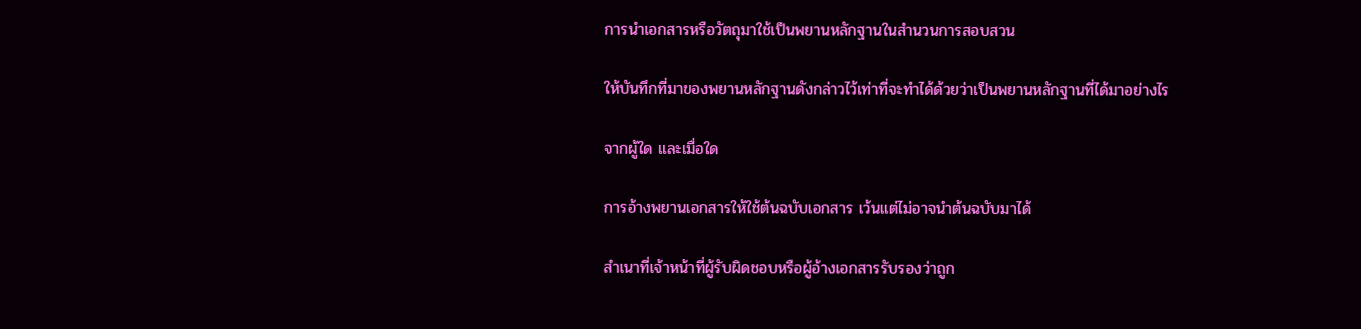การนำเอกสารหรือวัตถุมาใช้เป็นพยานหลักฐานในสำนวนการสอบสวน

ให้บันทึกที่มาของพยานหลักฐานดังกล่าวไว้เท่าที่จะทำได้ด้วยว่าเป็นพยานหลักฐานที่ได้มาอย่างไร

จากผู้ใด และเมื่อใด

การอ้างพยานเอกสารให้ใช้ต้นฉบับเอกสาร เว้นแต่ไม่อาจนำต้นฉบับมาได้

สำเนาที่เจ้าหน้าที่ผู้รับผิดชอบหรือผู้อ้างเอกสารรับรองว่าถูก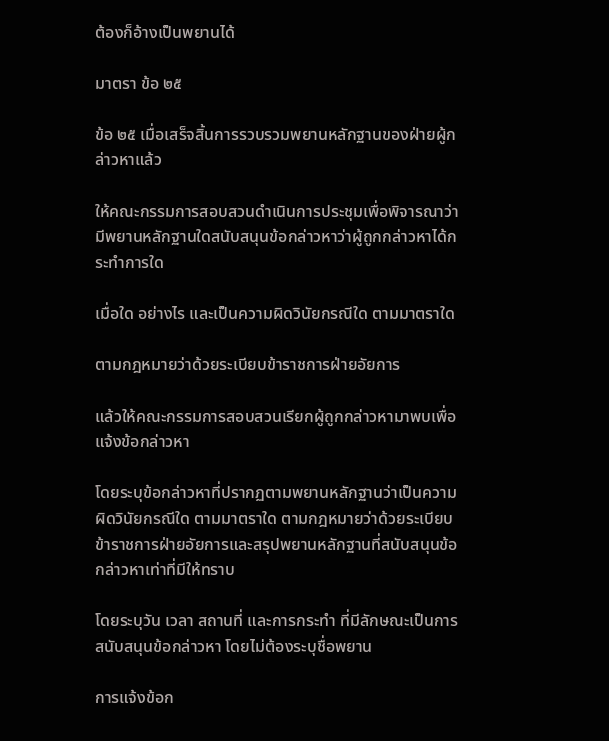ต้องก็อ้างเป็นพยานได้

มาตรา ข้อ ๒๕

ข้อ ๒๕ เมื่อเสร็จสิ้นการรวบรวมพยานหลักฐานของฝ่ายผู้กล่าวหาแล้ว

ให้คณะกรรมการสอบสวนดำเนินการประชุมเพื่อพิจารณาว่ามีพยานหลักฐานใดสนับสนุนข้อกล่าวหาว่าผู้ถูกกล่าวหาได้กระทำการใด

เมื่อใด อย่างไร และเป็นความผิดวินัยกรณีใด ตามมาตราใด

ตามกฎหมายว่าด้วยระเบียบข้าราชการฝ่ายอัยการ

แล้วให้คณะกรรมการสอบสวนเรียกผู้ถูกกล่าวหามาพบเพื่อแจ้งข้อกล่าวหา

โดยระบุข้อกล่าวหาที่ปรากฏตามพยานหลักฐานว่าเป็นความผิดวินัยกรณีใด ตามมาตราใด ตามกฎหมายว่าด้วยระเบียบข้าราชการฝ่ายอัยการและสรุปพยานหลักฐานที่สนับสนุนข้อกล่าวหาเท่าที่มีให้ทราบ

โดยระบุวัน เวลา สถานที่ และการกระทำ ที่มีลักษณะเป็นการสนับสนุนข้อกล่าวหา โดยไม่ต้องระบุชื่อพยาน

การแจ้งข้อก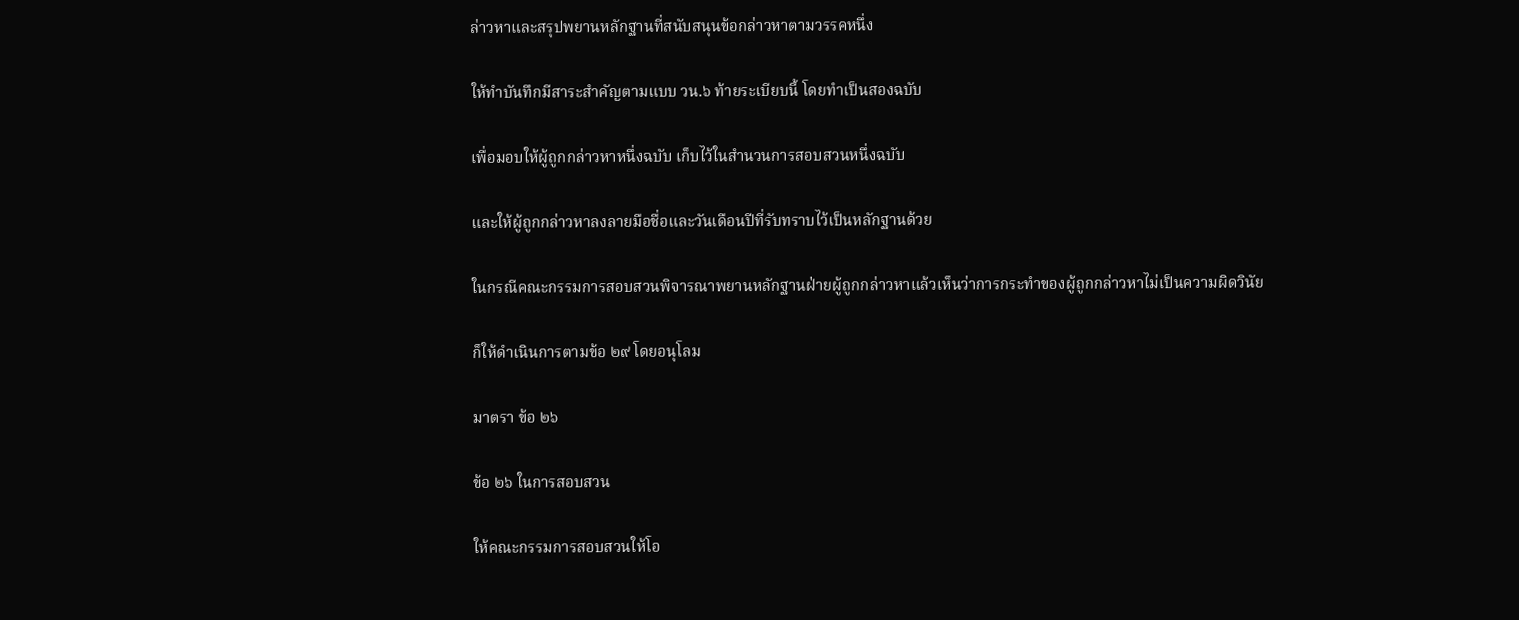ล่าวหาและสรุปพยานหลักฐานที่สนับสนุนข้อกล่าวหาตามวรรคหนึ่ง

ให้ทำบันทึกมีสาระสำคัญตามแบบ วน.๖ ท้ายระเบียบนี้ โดยทำเป็นสองฉบับ

เพื่อมอบให้ผู้ถูกกล่าวหาหนึ่งฉบับ เก็บไว้ในสำนวนการสอบสวนหนึ่งฉบับ

และให้ผู้ถูกกล่าวหาลงลายมือชื่อและวันเดือนปีที่รับทราบไว้เป็นหลักฐานด้วย

ในกรณีคณะกรรมการสอบสวนพิจารณาพยานหลักฐานฝ่ายผู้ถูกกล่าวหาแล้วเห็นว่าการกระทำของผู้ถูกกล่าวหาไม่เป็นความผิดวินัย

ก็ให้ดำเนินการตามข้อ ๒๙ โดยอนุโลม

มาตรา ข้อ ๒๖

ข้อ ๒๖ ในการสอบสวน

ให้คณะกรรมการสอบสวนให้โอ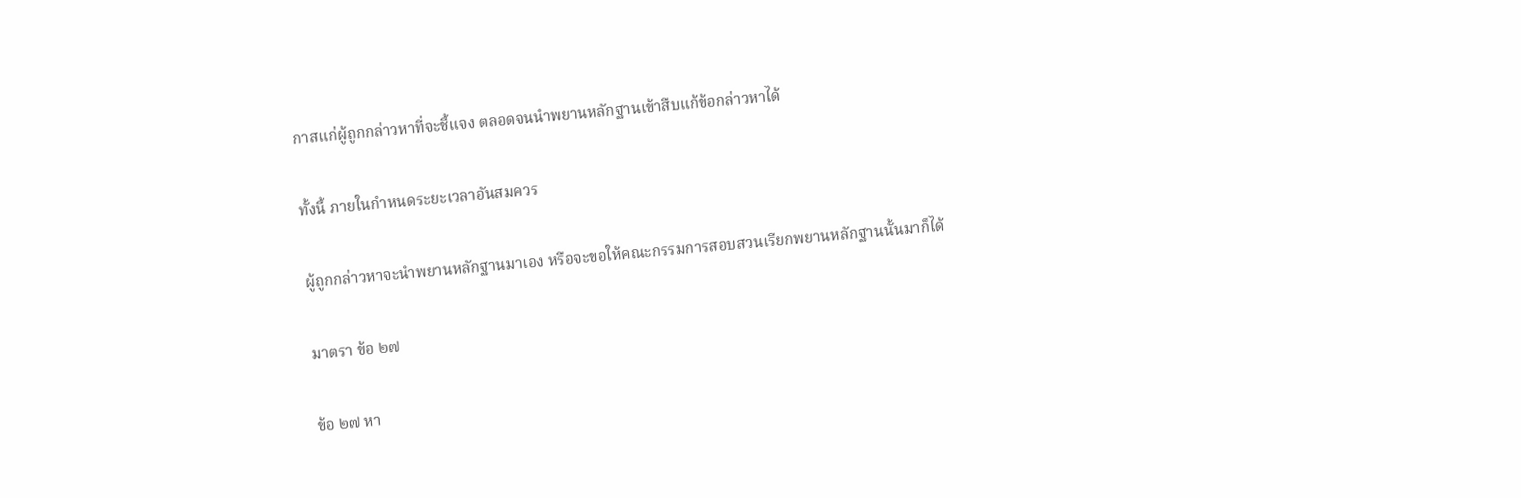กาสแก่ผู้ถูกกล่าวหาที่จะชี้แจง ตลอดจนนำพยานหลักฐานเข้าสืบแก้ข้อกล่าวหาได้

ทั้งนี้ ภายในกำหนดระยะเวลาอันสมควร

ผู้ถูกกล่าวหาจะนำพยานหลักฐานมาเอง หรือจะขอให้คณะกรรมการสอบสวนเรียกพยานหลักฐานนั้นมาก็ได้

มาตรา ข้อ ๒๗

ข้อ ๒๗ หา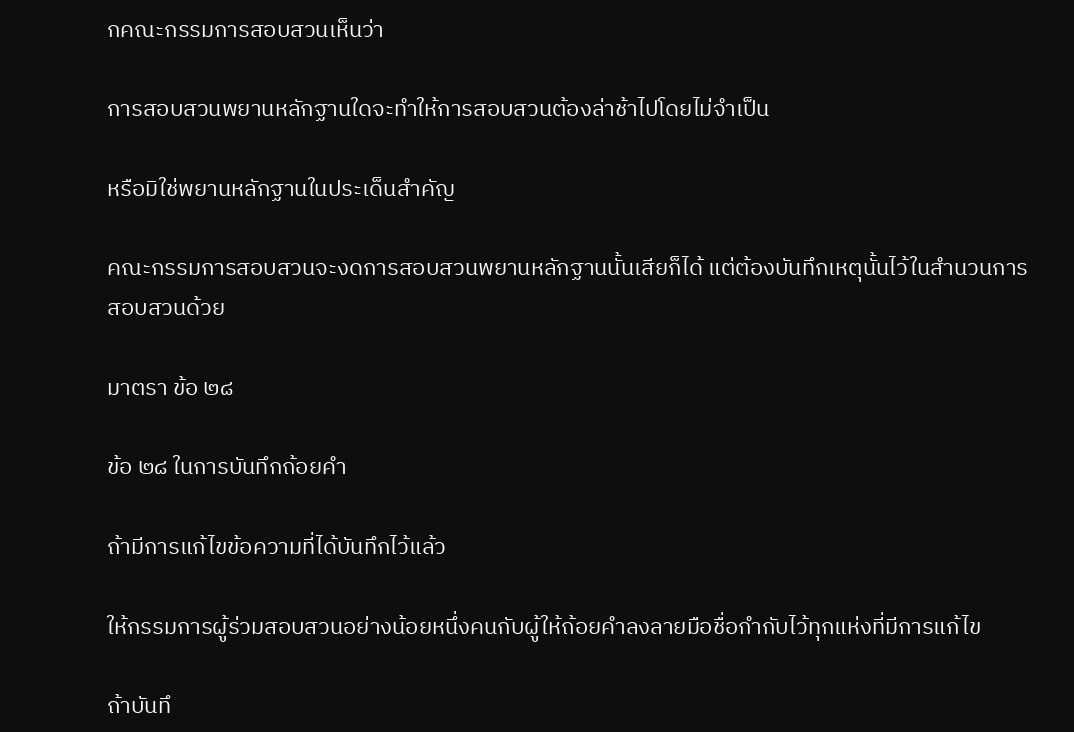กคณะกรรมการสอบสวนเห็นว่า

การสอบสวนพยานหลักฐานใดจะทำให้การสอบสวนต้องล่าช้าไปโดยไม่จำเป็น

หรือมิใช่พยานหลักฐานในประเด็นสำคัญ

คณะกรรมการสอบสวนจะงดการสอบสวนพยานหลักฐานนั้นเสียก็ได้ แต่ต้องบันทึกเหตุนั้นไว้ในสำนวนการสอบสวนด้วย

มาตรา ข้อ ๒๘

ข้อ ๒๘ ในการบันทึกถ้อยคำ

ถ้ามีการแก้ไขข้อความที่ได้บันทึกไว้แล้ว

ให้กรรมการผู้ร่วมสอบสวนอย่างน้อยหนึ่งคนกับผู้ให้ถ้อยคำลงลายมือชื่อกำกับไว้ทุกแห่งที่มีการแก้ไข

ถ้าบันทึ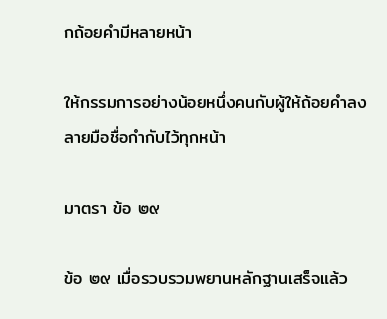กถ้อยคำมีหลายหน้า

ให้กรรมการอย่างน้อยหนึ่งคนกับผู้ให้ถ้อยคำลงลายมือชื่อกำกับไว้ทุกหน้า

มาตรา ข้อ ๒๙

ข้อ ๒๙ เมื่อรวบรวมพยานหลักฐานเสร็จแล้ว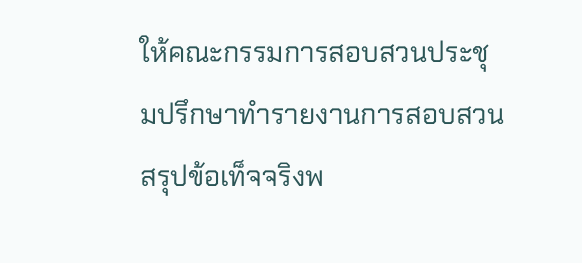ให้คณะกรรมการสอบสวนประชุมปรึกษาทำรายงานการสอบสวนสรุปข้อเท็จจริงพ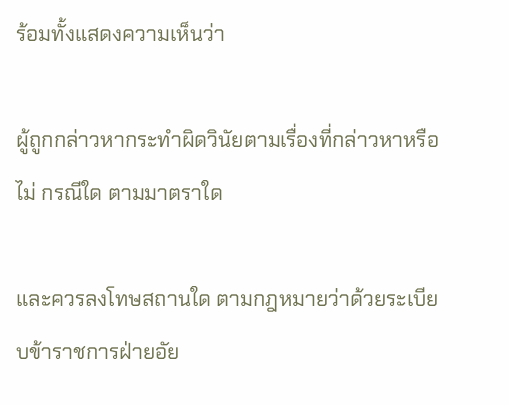ร้อมทั้งแสดงความเห็นว่า

ผู้ถูกกล่าวหากระทำผิดวินัยตามเรื่องที่กล่าวหาหรือไม่ กรณีใด ตามมาตราใด

และควรลงโทษสถานใด ตามกฎหมายว่าด้วยระเบียบข้าราชการฝ่ายอัย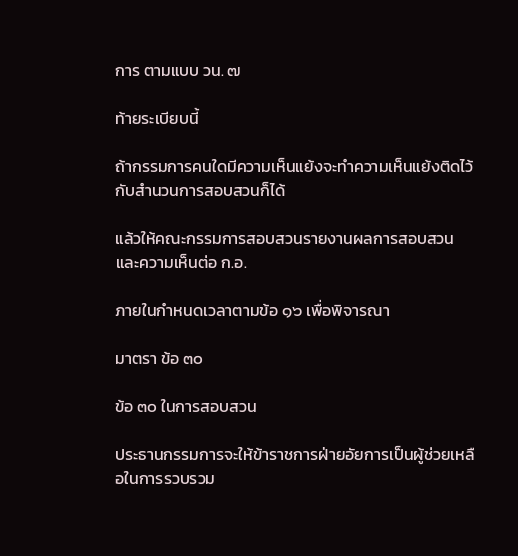การ ตามแบบ วน. ๗

ท้ายระเบียบนี้

ถ้ากรรมการคนใดมีความเห็นแย้งจะทำความเห็นแย้งติดไว้กับสำนวนการสอบสวนก็ได้

แล้วให้คณะกรรมการสอบสวนรายงานผลการสอบสวนและความเห็นต่อ ก.อ.

ภายในกำหนดเวลาตามข้อ ๑๖ เพื่อพิจารณา

มาตรา ข้อ ๓๐

ข้อ ๓๐ ในการสอบสวน

ประธานกรรมการจะให้ข้าราชการฝ่ายอัยการเป็นผู้ช่วยเหลือในการรวบรวม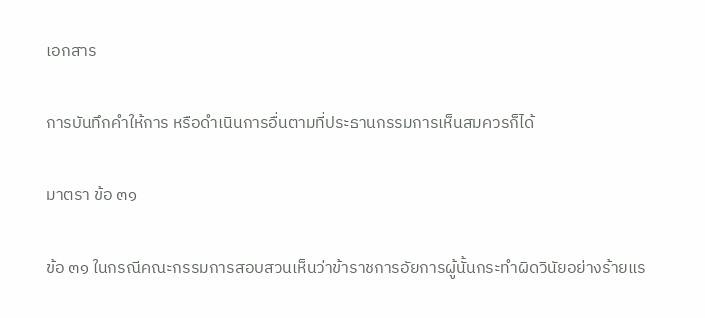เอกสาร

การบันทึกคำให้การ หรือดำเนินการอื่นตามที่ประธานกรรมการเห็นสมควรก็ได้

มาตรา ข้อ ๓๑

ข้อ ๓๑ ในกรณีคณะกรรมการสอบสวนเห็นว่าข้าราชการอัยการผู้นั้นกระทำผิดวินัยอย่างร้ายแร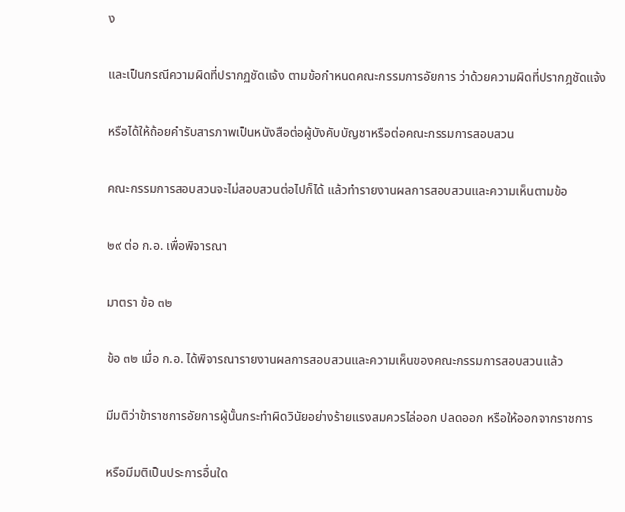ง

และเป็นกรณีความผิดที่ปรากฏชัดแจ้ง ตามข้อกำหนดคณะกรรมการอัยการ ว่าด้วยความผิดที่ปรากฎชัดแจ้ง

หรือได้ให้ถ้อยคำรับสารภาพเป็นหนังสือต่อผู้บังคับบัญชาหรือต่อคณะกรรมการสอบสวน

คณะกรรมการสอบสวนจะไม่สอบสวนต่อไปก็ได้ แล้วทำรายงานผลการสอบสวนและความเห็นตามข้อ

๒๙ ต่อ ก.อ. เพื่อพิจารณา

มาตรา ข้อ ๓๒

ข้อ ๓๒ เมื่อ ก.อ. ได้พิจารณารายงานผลการสอบสวนและความเห็นของคณะกรรมการสอบสวนแล้ว

มีมติว่าข้าราชการอัยการผู้นั้นกระทำผิดวินัยอย่างร้ายแรงสมควรไล่ออก ปลดออก หรือให้ออกจากราชการ

หรือมีมติเป็นประการอื่นใด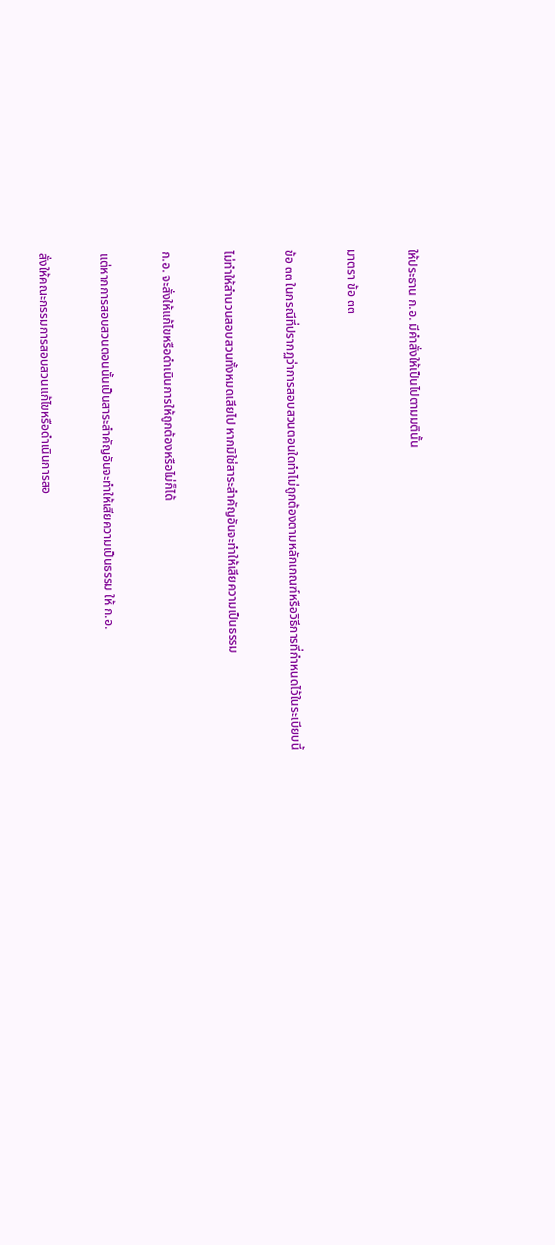ให้ประธาน ก.อ. มีคำสั่งให้เป็นไปตามมตินั้น

มาตรา ข้อ ๓๓

ข้อ ๓๓ ในกรณีที่ปรากฏว่าการสอบสวนตอนใดทำไม่ถูกต้องตามหลักเกณฑ์หรือวิธีการที่กำหนดไว้ในระเบียบนี้

ไม่ทำให้สำนวนสอบสวนทั้งหมดเสียไป หากมิใช่สาระสำคัญอันจะทำให้เสียความเป็นธรรม

ก.อ. จะสั่งให้แก้ไขหรือดำเนินการให้ถูกต้องหรือไม่ก็ได้

แต่หากการสอบสวนตอนนั้นเป็นสาระสำคัญอันจะทำให้เสียความเป็นธรรม ให้ ก.อ.

สั่งให้คณะกรรมการสอบสวนแก้ไขหรือดำเนินการสอ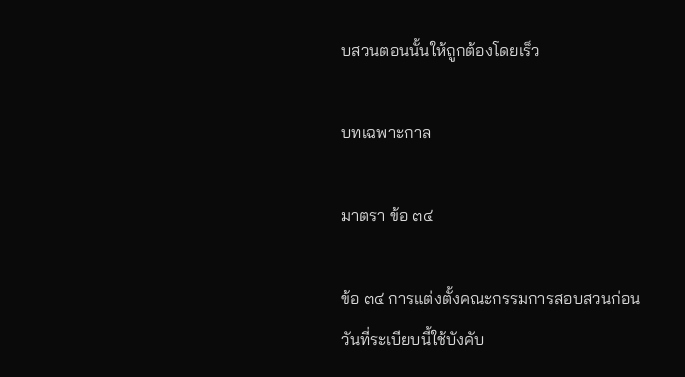บสวนตอนนั้นให้ถูกต้องโดยเร็ว

บทเฉพาะกาล

มาตรา ข้อ ๓๔

ข้อ ๓๔ การแต่งตั้งคณะกรรมการสอบสวนก่อนวันที่ระเบียบนี้ใช้บังคับ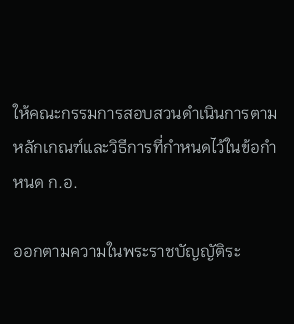ให้คณะกรรมการสอบสวนดำเนินการตามหลักเกณฑ์และวิธีการที่กำหนดไว้ในข้อกำหนด ก.อ.

ออกตามความในพระราชบัญญัติระ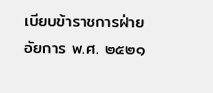เบียบข้าราชการฝ่ายอัยการ พ.ศ. ๒๕๒๑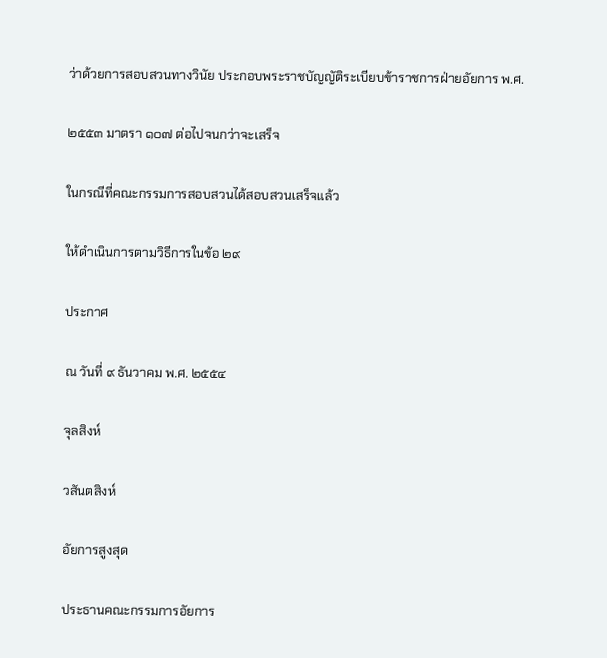ว่าด้วยการสอบสวนทางวินัย ประกอบพระราชบัญญัติระเบียบข้าราชการฝ่ายอัยการ พ.ศ.

๒๕๕๓ มาตรา ๑๐๗ ต่อไปจนกว่าจะเสร็จ

ในกรณีที่คณะกรรมการสอบสวนได้สอบสวนเสร็จแล้ว

ให้ดำเนินการตามวิธีการในข้อ ๒๙

ประกาศ

ณ วันที่ ๙ ธันวาคม พ.ศ. ๒๕๕๔

จุลสิงห์

วสันตสิงห์

อัยการสูงสุด

ประธานคณะกรรมการอัยการ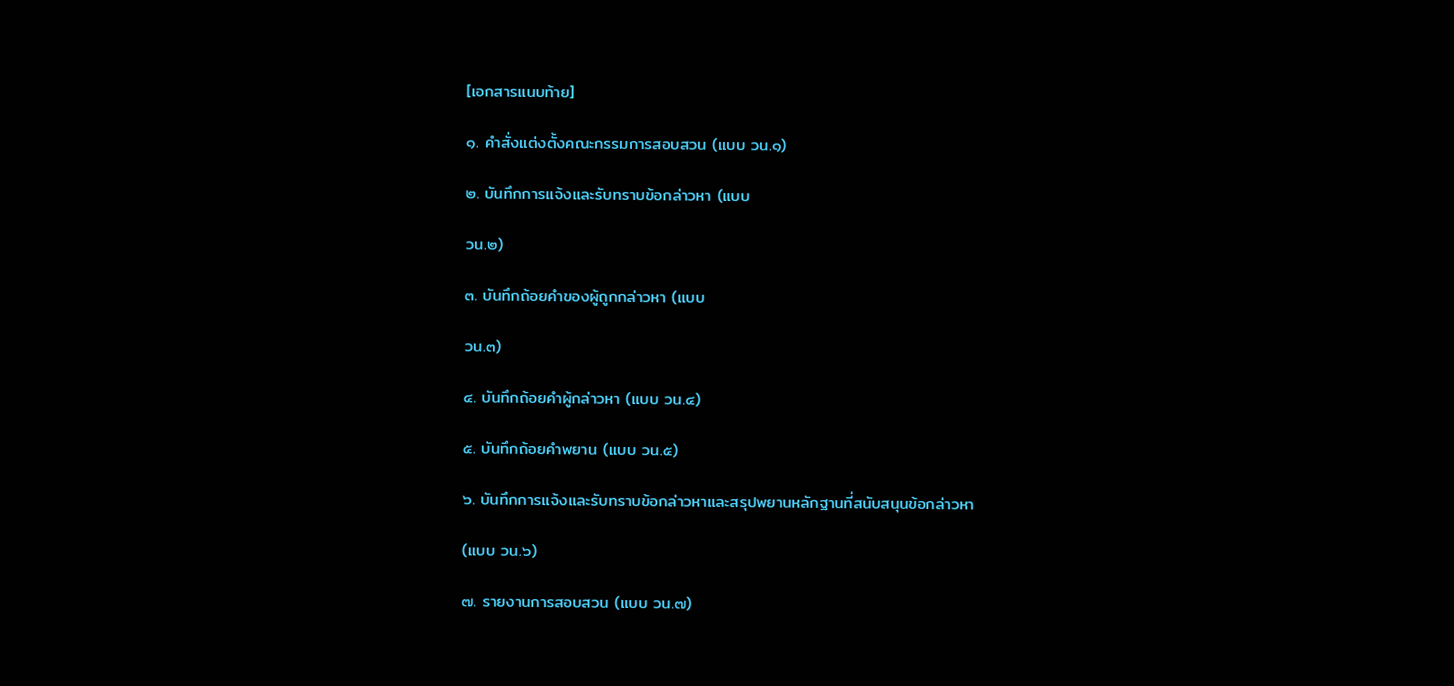[เอกสารแนบท้าย]

๑. คำสั่งแต่งตั้งคณะกรรมการสอบสวน (แบบ วน.๑)

๒. บันทึกการแจ้งและรับทราบข้อกล่าวหา (แบบ

วน.๒)

๓. บันทึกถ้อยคำของผู้ถูกกล่าวหา (แบบ

วน.๓)

๔. บันทึกถ้อยคำผู้กล่าวหา (แบบ วน.๔)

๕. บันทึกถ้อยคำพยาน (แบบ วน.๕)

๖. บันทึกการแจ้งและรับทราบข้อกล่าวหาและสรุปพยานหลักฐานที่สนับสนุนข้อกล่าวหา

(แบบ วน.๖)

๗. รายงานการสอบสวน (แบบ วน.๗)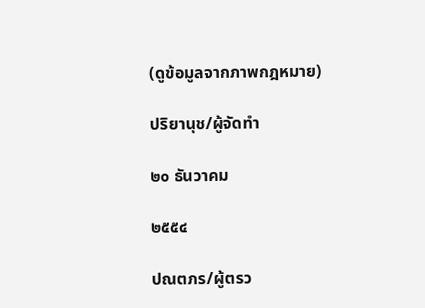(ดูข้อมูลจากภาพกฎหมาย)

ปริยานุช/ผู้จัดทำ

๒๐ ธันวาคม

๒๕๕๔

ปณตภร/ผู้ตรว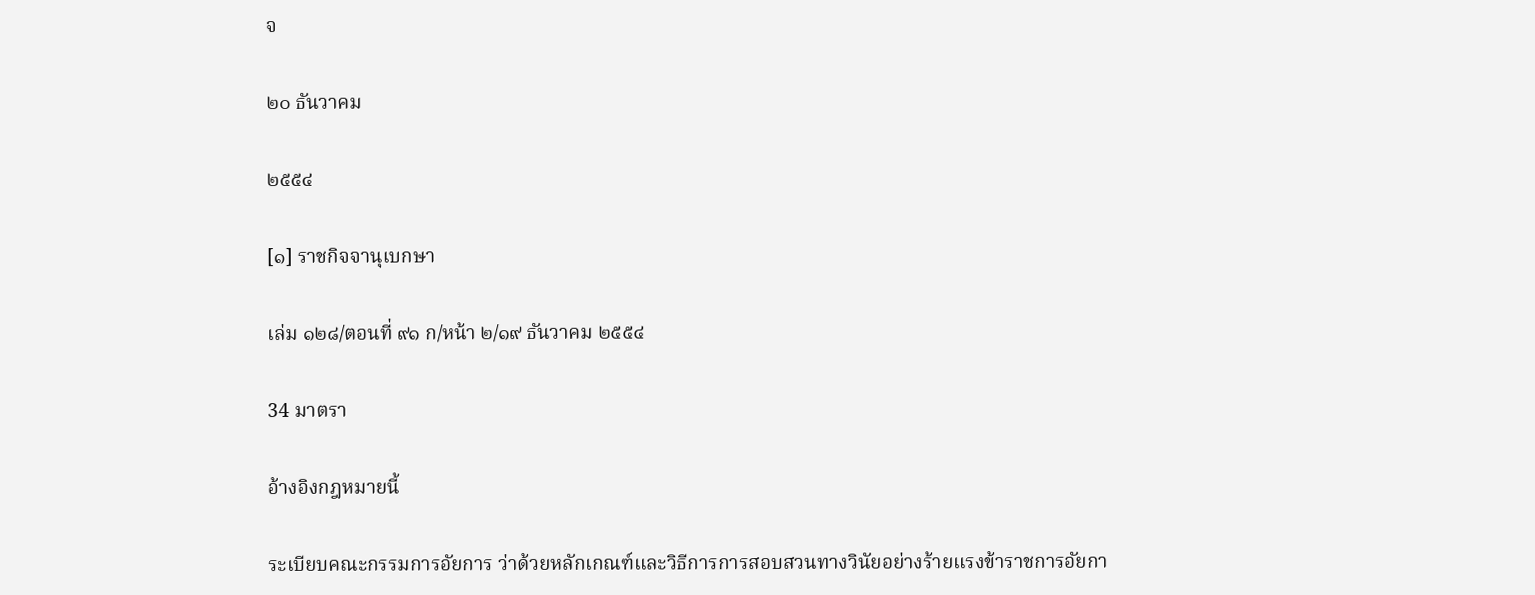จ

๒๐ ธันวาคม

๒๕๕๔

[๑] ราชกิจจานุเบกษา

เล่ม ๑๒๘/ตอนที่ ๙๑ ก/หน้า ๒/๑๙ ธันวาคม ๒๕๕๔

34 มาตรา

อ้างอิงกฎหมายนี้

ระเบียบคณะกรรมการอัยการ ว่าด้วยหลักเกณฑ์และวิธีการการสอบสวนทางวินัยอย่างร้ายแรงข้าราชการอัยกา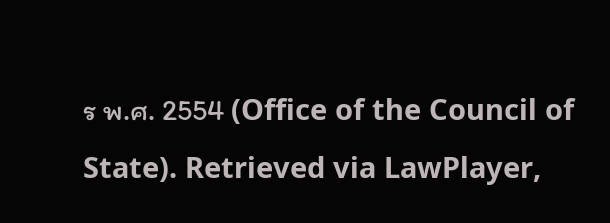ร พ.ศ. 2554 (Office of the Council of State). Retrieved via LawPlayer,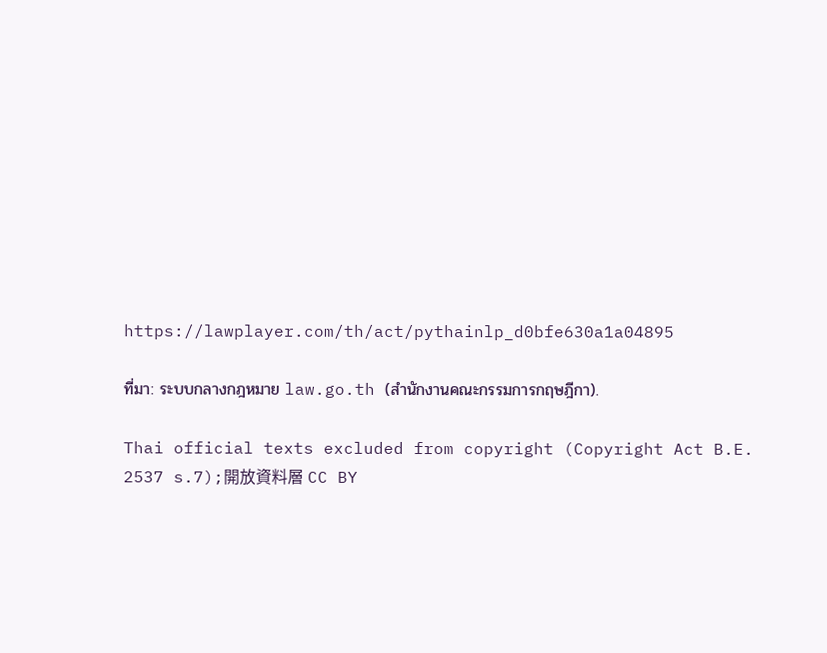https://lawplayer.com/th/act/pythainlp_d0bfe630a1a04895

ที่มา: ระบบกลางกฎหมาย law.go.th (สำนักงานคณะกรรมการกฤษฎีกา).

Thai official texts excluded from copyright (Copyright Act B.E. 2537 s.7);開放資料層 CC BY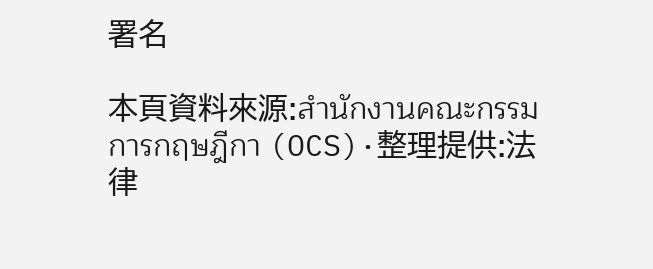署名

本頁資料來源:สำนักงานคณะกรรมการกฤษฎีกา (OCS)·整理提供:法律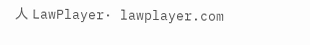人 LawPlayer· lawplayer.com